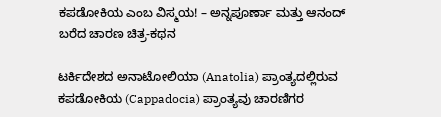ಕಪಡೋಕಿಯ ಎಂಬ ವಿಸ್ಮಯ! – ಅನ್ನಪೂರ್ಣಾ ಮತ್ತು ಆನಂದ್ ಬರೆದ ಚಾರಣ ಚಿತ್ರ-ಕಥನ

ಟರ್ಕಿದೇಶದ ಅನಾಟೋಲಿಯಾ (Anatolia) ಪ್ರಾಂತ್ಯದಲ್ಲಿರುವ ಕಪಡೋಕಿಯ (Cappadocia) ಪ್ರಾಂತ್ಯವು ಚಾರಣಿಗರ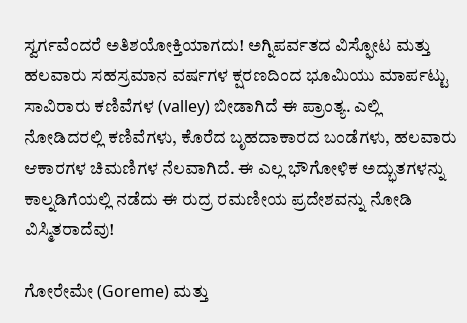ಸ್ವರ್ಗವೆಂದರೆ ಅತಿಶಯೋಕ್ತಿಯಾಗದು! ಅಗ್ನಿಪರ್ವತದ ವಿಸ್ಫೋಟ ಮತ್ತು ಹಲವಾರು ಸಹಸ್ರಮಾನ ವರ್ಷಗಳ ಕ್ಷರಣದಿಂದ ಭೂಮಿಯು ಮಾರ್ಪಟ್ಟು ಸಾವಿರಾರು ಕಣಿವೆಗಳ (valley) ಬೀಡಾಗಿದೆ ಈ ಪ್ರಾಂತ್ಯ. ಎಲ್ಲಿ ನೋಡಿದರಲ್ಲಿ ಕಣಿವೆಗಳು, ಕೊರೆದ ಬೃಹದಾಕಾರದ ಬಂಡೆಗಳು, ಹಲವಾರು ಆಕಾರಗಳ ಚಿಮಣಿಗಳ ನೆಲವಾಗಿದೆ. ಈ ಎಲ್ಲ ಭೌಗೋಳಿಕ ಅದ್ಭುತಗಳನ್ನು ಕಾಲ್ನಡಿಗೆಯಲ್ಲಿ ನಡೆದು ಈ ರುದ್ರ ರಮಣೀಯ ಪ್ರದೇಶವನ್ನು ನೋಡಿ ವಿಸ್ಮಿತರಾದೆವು!

ಗೋರೇಮೇ (Goreme) ಮತ್ತು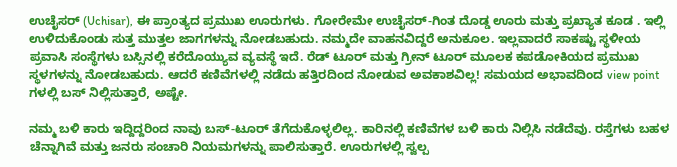ಉಚೈಸರ್ (Uchisar), ಈ ಪ್ರಾಂತ್ಯದ ಪ್ರಮುಖ ಊರುಗಳು. ಗೋರೇಮೇ ಉಚೈಸರ್-ಗಿಂತ ದೊಡ್ಡ ಊರು ಮತ್ತು ಪ್ರಖ್ಯಾತ ಕೂಡ . ಇಲ್ಲಿ ಉಳಿದುಕೊಂಡು ಸುತ್ತ ಮುತ್ತಲ ಜಾಗಗಳನ್ನು ನೋಡಬಹುದು. ನಮ್ಮದೇ ವಾಹನವಿದ್ದರೆ ಅನುಕೂಲ. ಇಲ್ಲವಾದರೆ ಸಾಕಷ್ಟು ಸ್ಥಳೀಯ ಪ್ರವಾಸಿ ಸಂಸ್ಥೆಗಳು ಬಸ್ಸಿನಲ್ಲಿ ಕರೆದೊಯ್ಯುವ ವ್ಯವಸ್ಥೆ ಇದೆ. ರೆಡ್ ಟೂರ್ ಮತ್ತು ಗ್ರೀನ್ ಟೂರ್ ಮೂಲಕ ಕಪಡೋಕಿಯದ ಪ್ರಮುಖ ಸ್ಥಳಗಳನ್ನು ನೋಡಬಹುದು. ಆದರೆ ಕಣಿವೆಗಳಲ್ಲಿ ನಡೆದು ಹತ್ತಿರದಿಂದ ನೋಡುವ ಅವಕಾಶವಿಲ್ಲ! ಸಮಯದ ಅಭಾವದಿಂದ view point ಗಳಲ್ಲಿ ಬಸ್ ನಿಲ್ಲಿಸುತ್ತಾರೆ, ಅಷ್ಟೇ.

ನಮ್ಮ ಬಳಿ ಕಾರು ಇದ್ದಿದ್ದರಿಂದ ನಾವು ಬಸ್-ಟೂರ್ ತೆಗೆದುಕೊಳ್ಳಲಿಲ್ಲ. ಕಾರಿನಲ್ಲಿ ಕಣಿವೆಗಳ ಬಳಿ ಕಾರು ನಿಲ್ಲಿಸಿ ನಡೆದೆವು. ರಸ್ತೆಗಳು ಬಹಳ ಚೆನ್ನಾಗಿವೆ ಮತ್ತು ಜನರು ಸಂಚಾರಿ ನಿಯಮಗಳನ್ನು ಪಾಲಿಸುತ್ತಾರೆ. ಊರುಗಳಲ್ಲಿ ಸ್ವಲ್ಪ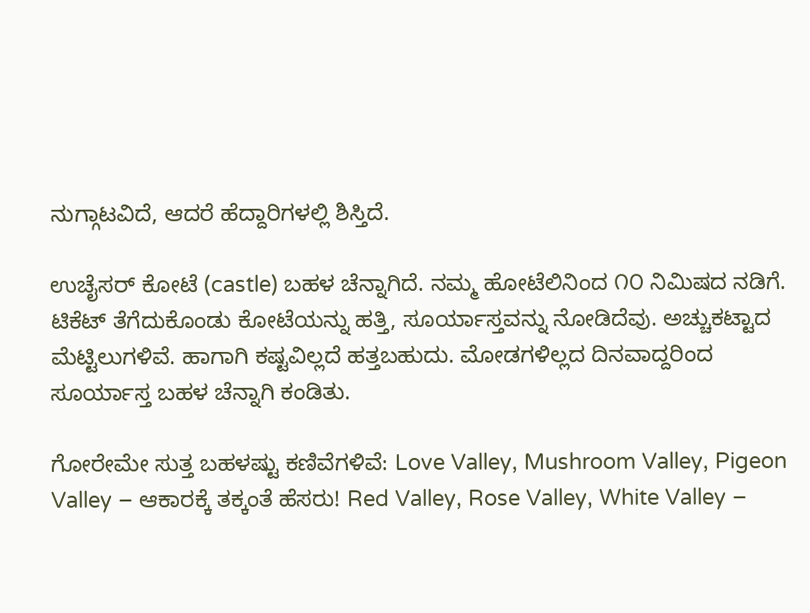ನುಗ್ಗಾಟವಿದೆ, ಆದರೆ ಹೆದ್ದಾರಿಗಳಲ್ಲಿ ಶಿಸ್ತಿದೆ.

ಉಚೈಸರ್ ಕೋಟೆ (castle) ಬಹಳ ಚೆನ್ನಾಗಿದೆ. ನಮ್ಮ ಹೋಟೆಲಿನಿಂದ ೧೦ ನಿಮಿಷದ ನಡಿಗೆ. ಟಿಕೆಟ್ ತೆಗೆದುಕೊಂಡು ಕೋಟೆಯನ್ನು ಹತ್ತಿ, ಸೂರ್ಯಾಸ್ತವನ್ನು ನೋಡಿದೆವು. ಅಚ್ಚುಕಟ್ಟಾದ ಮೆಟ್ಟಿಲುಗಳಿವೆ. ಹಾಗಾಗಿ ಕಷ್ಟವಿಲ್ಲದೆ ಹತ್ತಬಹುದು. ಮೋಡಗಳಿಲ್ಲದ ದಿನವಾದ್ದರಿಂದ ಸೂರ್ಯಾಸ್ತ ಬಹಳ ಚೆನ್ನಾಗಿ ಕಂಡಿತು.

ಗೋರೇಮೇ ಸುತ್ತ ಬಹಳಷ್ಟು ಕಣಿವೆಗಳಿವೆ: Love Valley, Mushroom Valley, Pigeon Valley – ಆಕಾರಕ್ಕೆ ತಕ್ಕಂತೆ ಹೆಸರು! Red Valley, Rose Valley, White Valley –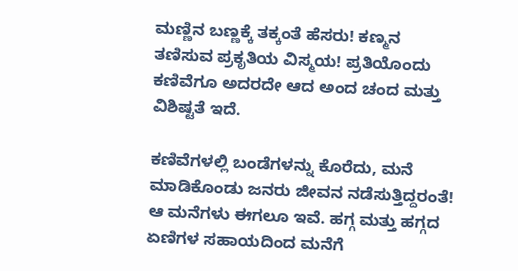ಮಣ್ಣಿನ ಬಣ್ಣಕ್ಕೆ ತಕ್ಕಂತೆ ಹೆಸರು! ಕಣ್ಮನ ತಣಿಸುವ ಪ್ರಕೃತಿಯ ವಿಸ್ಮಯ! ಪ್ರತಿಯೊಂದು ಕಣಿವೆಗೂ ಅದರದೇ ಆದ ಅಂದ ಚಂದ ಮತ್ತು ವಿಶಿಷ್ಟತೆ ಇದೆ.

ಕಣಿವೆಗಳಲ್ಲಿ ಬಂಡೆಗಳನ್ನು ಕೊರೆದು, ಮನೆ ಮಾಡಿಕೊಂಡು ಜನರು ಜೀವನ ನಡೆಸುತ್ತಿದ್ದರಂತೆ! ಆ ಮನೆಗಳು ಈಗಲೂ ಇವೆ. ಹಗ್ಗ ಮತ್ತು ಹಗ್ಗದ ಏಣಿಗಳ ಸಹಾಯದಿಂದ ಮನೆಗೆ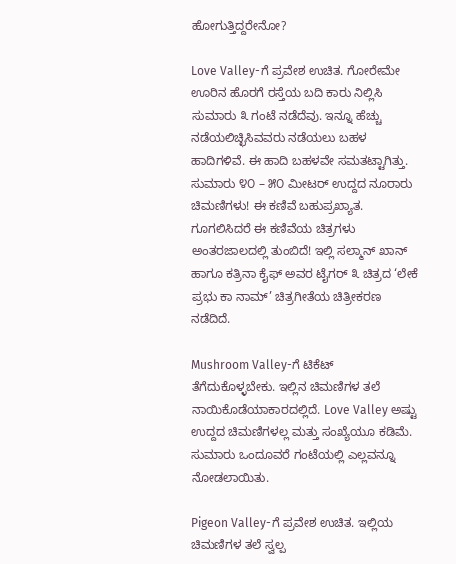ಹೋಗುತ್ತಿದ್ದರೇನೋ?

Love Valley-ಗೆ ಪ್ರವೇಶ ಉಚಿತ. ಗೋರೇಮೇ ಊರಿನ ಹೊರಗೆ ರಸ್ತೆಯ ಬದಿ ಕಾರು ನಿಲ್ಲಿಸಿ ಸುಮಾರು ೩ ಗಂಟೆ ನಡೆದೆವು. ಇನ್ನೂ ಹೆಚ್ಚು ನಡೆಯಲಿಚ್ಛಿಸಿವವರು ನಡೆಯಲು ಬಹಳ ಹಾದಿಗಳಿವೆ. ಈ ಹಾದಿ ಬಹಳವೇ ಸಮತಟ್ಟಾಗಿತ್ತು. ಸುಮಾರು ೪೦ – ೫೦ ಮೀಟರ್ ಉದ್ದದ ನೂರಾರು ಚಿಮಣಿಗಳು! ಈ ಕಣಿವೆ ಬಹುಪ್ರಖ್ಯಾತ. ಗೂಗಲಿಸಿದರೆ ಈ ಕಣಿವೆಯ ಚಿತ್ರಗಳು ಅಂತರಜಾಲದಲ್ಲಿ ತುಂಬಿದೆ! ಇಲ್ಲಿ ಸಲ್ಮಾನ್ ಖಾನ್ ಹಾಗೂ ಕತ್ರಿನಾ ಕೈಫ್ ಅವರ ಟೈಗರ್ ೩ ಚಿತ್ರದ ‘ಲೇಕೆ ಪ್ರಭು ಕಾ ನಾಮ್’ ಚಿತ್ರಗೀತೆಯ ಚಿತ್ರೀಕರಣ ನಡೆದಿದೆ.

Mushroom Valley-ಗೆ ಟಿಕೆಟ್ ತೆಗೆದುಕೊಳ್ಳಬೇಕು. ಇಲ್ಲಿನ ಚಿಮಣಿಗಳ ತಲೆ ನಾಯಿಕೊಡೆಯಾಕಾರದಲ್ಲಿದೆ. Love Valley ಅಷ್ಟು ಉದ್ದದ ಚಿಮಣಿಗಳಲ್ಲ ಮತ್ತು ಸಂಖ್ಯೆಯೂ ಕಡಿಮೆ. ಸುಮಾರು ಒಂದೂವರೆ ಗಂಟೆಯಲ್ಲಿ ಎಲ್ಲವನ್ನೂ ನೋಡಲಾಯಿತು.

Pigeon Valley-ಗೆ ಪ್ರವೇಶ ಉಚಿತ. ಇಲ್ಲಿಯ ಚಿಮಣಿಗಳ ತಲೆ ಸ್ವಲ್ಪ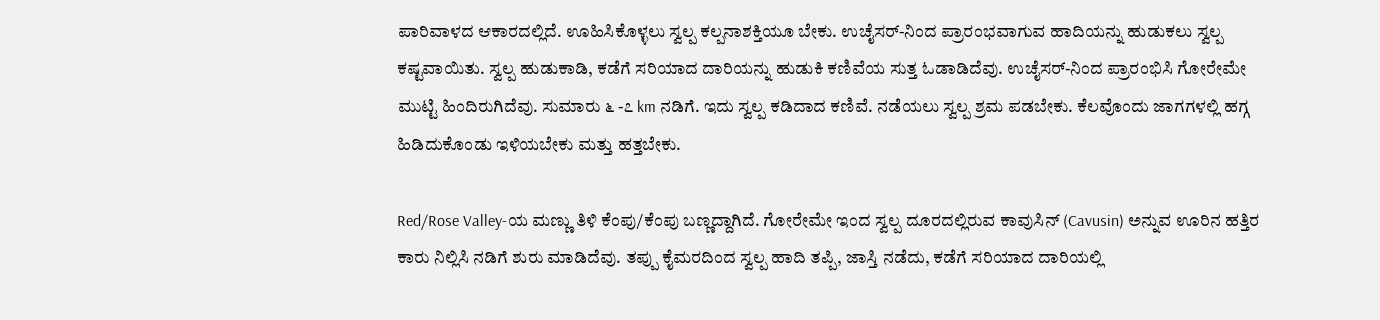ಪಾರಿವಾಳದ ಆಕಾರದಲ್ಲಿದೆ. ಊಹಿಸಿಕೊಳ್ಳಲು ಸ್ವಲ್ಪ ಕಲ್ಪನಾಶಕ್ತಿಯೂ ಬೇಕು. ಉಚೈಸರ್-ನಿಂದ ಪ್ರಾರಂಭವಾಗುವ ಹಾದಿಯನ್ನು ಹುಡುಕಲು ಸ್ವಲ್ಪ ಕಷ್ಟವಾಯಿತು. ಸ್ವಲ್ಪ ಹುಡುಕಾಡಿ, ಕಡೆಗೆ ಸರಿಯಾದ ದಾರಿಯನ್ನು ಹುಡುಕಿ ಕಣಿವೆಯ ಸುತ್ತ ಓಡಾಡಿದೆವು. ಉಚೈಸರ್-ನಿಂದ ಪ್ರಾರಂಭಿಸಿ ಗೋರೇಮೇ ಮುಟ್ಟಿ ಹಿಂದಿರುಗಿದೆವು. ಸುಮಾರು ೬ -೭ km ನಡಿಗೆ. ಇದು ಸ್ವಲ್ಪ ಕಡಿದಾದ ಕಣಿವೆ. ನಡೆಯಲು ಸ್ವಲ್ಪ ಶ್ರಮ ಪಡಬೇಕು. ಕೆಲವೊಂದು ಜಾಗಗಳಲ್ಲಿ ಹಗ್ಗ ಹಿಡಿದುಕೊಂಡು ಇಳಿಯಬೇಕು ಮತ್ತು ಹತ್ತಬೇಕು.

Red/Rose Valley-ಯ ಮಣ್ಣು ತಿಳಿ ಕೆಂಪು/ಕೆಂಪು ಬಣ್ಣದ್ದಾಗಿದೆ. ಗೋರೇಮೇ ಇಂದ ಸ್ವಲ್ಪ ದೂರದಲ್ಲಿರುವ ಕಾವುಸಿನ್ (Cavusin) ಅನ್ನುವ ಊರಿನ ಹತ್ತಿರ ಕಾರು ನಿಲ್ಲಿಸಿ ನಡಿಗೆ ಶುರು ಮಾಡಿದೆವು. ತಪ್ಪು ಕೈಮರದಿಂದ ಸ್ವಲ್ಪ ಹಾದಿ ತಪ್ಪಿ, ಜಾಸ್ತಿ ನಡೆದು, ಕಡೆಗೆ ಸರಿಯಾದ ದಾರಿಯಲ್ಲಿ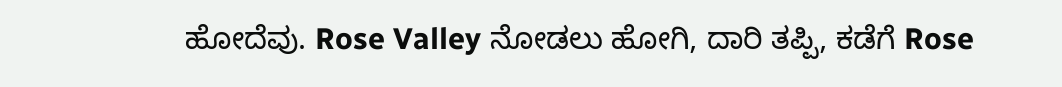ಹೋದೆವು. Rose Valley ನೋಡಲು ಹೋಗಿ, ದಾರಿ ತಪ್ಪಿ, ಕಡೆಗೆ Rose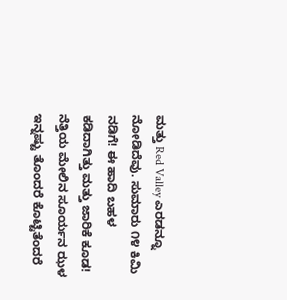ಮತ್ತು Red Valley ಎರಡನ್ನೂ ನೋಡಿದೆವು. ಸುಮಾರು ೧೪ ಕಿಮಿ ನಡಿಗೆ! ಈ ಹಾದಿ ಬಹಳ ಕಡಿದಾಗಿತ್ತು ಮತ್ತು ಜಾರಿಕೆ ಕೂಡ! ನೆತ್ತಿಯ ಮೇಲಿನ ಸೂರ್ಯನ ಝಳ ಇನ್ನಷ್ಟು ತೊಂದರೆ ಕೊಟ್ಟಿತೆಂದರೆ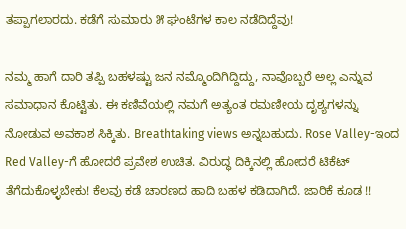ತಪ್ಪಾಗಲಾರದು. ಕಡೆಗೆ ಸುಮಾರು ೫ ಘಂಟೆಗಳ ಕಾಲ ನಡೆದಿದ್ದೆವು!

ನಮ್ಮ ಹಾಗೆ ದಾರಿ ತಪ್ಪಿ ಬಹಳಷ್ಟು ಜನ ನಮ್ಮೊಂದಿಗಿದ್ದಿದ್ದು, ನಾವೊಬ್ಬರೆ ಅಲ್ಲ ಎನ್ನುವ ಸಮಾಧಾನ ಕೊಟ್ಟಿತು. ಈ ಕಣಿವೆಯಲ್ಲಿ ನಮಗೆ ಅತ್ಯಂತ ರಮಣೀಯ ದೃಶ್ಯಗಳನ್ನು ನೋಡುವ ಅವಕಾಶ ಸಿಕ್ಕಿತು. Breathtaking views ಅನ್ನಬಹುದು. Rose Valley-ಇಂದ Red Valley-ಗೆ ಹೋದರೆ ಪ್ರವೇಶ ಉಚಿತ. ವಿರುದ್ಧ ದಿಕ್ಕಿನಲ್ಲಿ ಹೋದರೆ ಟಿಕೆಟ್ ತೆಗೆದುಕೊಳ್ಳಬೇಕು! ಕೆಲವು ಕಡೆ ಚಾರಣದ ಹಾದಿ ಬಹಳ ಕಡಿದಾಗಿದೆ. ಜಾರಿಕೆ ಕೂಡ !!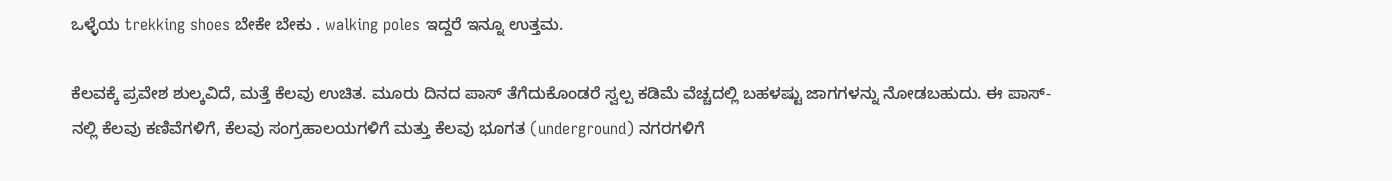ಒಳ್ಳೆಯ trekking shoes ಬೇಕೇ ಬೇಕು . walking poles ಇದ್ದರೆ ಇನ್ನೂ ಉತ್ತಮ.

ಕೆಲವಕ್ಕೆ ಪ್ರವೇಶ ಶುಲ್ಕವಿದೆ, ಮತ್ತೆ ಕೆಲವು ಉಚಿತ. ಮೂರು ದಿನದ ಪಾಸ್ ತೆಗೆದುಕೊಂಡರೆ ಸ್ವಲ್ಪ ಕಡಿಮೆ ವೆಚ್ಚದಲ್ಲಿ ಬಹಳಷ್ಟು ಜಾಗಗಳನ್ನು ನೋಡಬಹುದು. ಈ ಪಾಸ್-ನಲ್ಲಿ ಕೆಲವು ಕಣಿವೆಗಳಿಗೆ, ಕೆಲವು ಸಂಗ್ರಹಾಲಯಗಳಿಗೆ ಮತ್ತು ಕೆಲವು ಭೂಗತ (underground) ನಗರಗಳಿಗೆ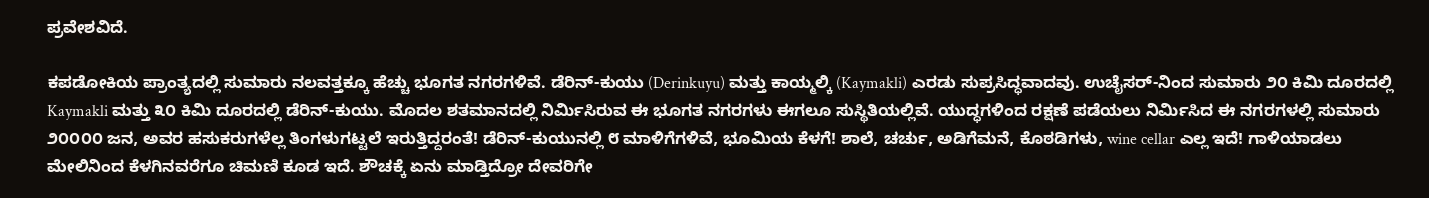ಪ್ರವೇಶವಿದೆ.

ಕಪಡೋಕಿಯ ಪ್ರಾಂತ್ಯದಲ್ಲಿ ಸುಮಾರು ನಲವತ್ತಕ್ಕೂ ಹೆಚ್ಚು ಭೂಗತ ನಗರಗಳಿವೆ. ಡೆರಿನ್-ಕುಯು (Derinkuyu) ಮತ್ತು ಕಾಯ್ಮಲ್ಕಿ (Kaymakli) ಎರಡು ಸುಪ್ರಸಿದ್ಧವಾದವು. ಉಚೈಸರ್-ನಿಂದ ಸುಮಾರು ೨೦ ಕಿಮಿ ದೂರದಲ್ಲಿ Kaymakli ಮತ್ತು ೩೦ ಕಿಮಿ ದೂರದಲ್ಲಿ ಡೆರಿನ್-ಕುಯು. ಮೊದಲ ಶತಮಾನದಲ್ಲಿ ನಿರ್ಮಿಸಿರುವ ಈ ಭೂಗತ ನಗರಗಳು ಈಗಲೂ ಸುಸ್ಥಿತಿಯಲ್ಲಿವೆ. ಯುದ್ಧಗಳಿಂದ ರಕ್ಷಣೆ ಪಡೆಯಲು ನಿರ್ಮಿಸಿದ ಈ ನಗರಗಳಲ್ಲಿ ಸುಮಾರು ೨೦೦೦೦ ಜನ, ಅವರ ಹಸುಕರುಗಳೆಲ್ಲ ತಿಂಗಳುಗಟ್ಟಲೆ ಇರುತ್ತಿದ್ದರಂತೆ! ಡೆರಿನ್-ಕುಯುನಲ್ಲಿ ೮ ಮಾಳಿಗೆಗಳಿವೆ, ಭೂಮಿಯ ಕೆಳಗೆ! ಶಾಲೆ, ಚರ್ಚು, ಅಡಿಗೆಮನೆ, ಕೊಠಡಿಗಳು, wine cellar ಎಲ್ಲ ಇದೆ! ಗಾಳಿಯಾಡಲು ಮೇಲಿನಿಂದ ಕೆಳಗಿನವರೆಗೂ ಚಿಮಣಿ ಕೂಡ ಇದೆ. ಶೌಚಕ್ಕೆ ಏನು ಮಾಡ್ತಿದ್ರೋ ದೇವರಿಗೇ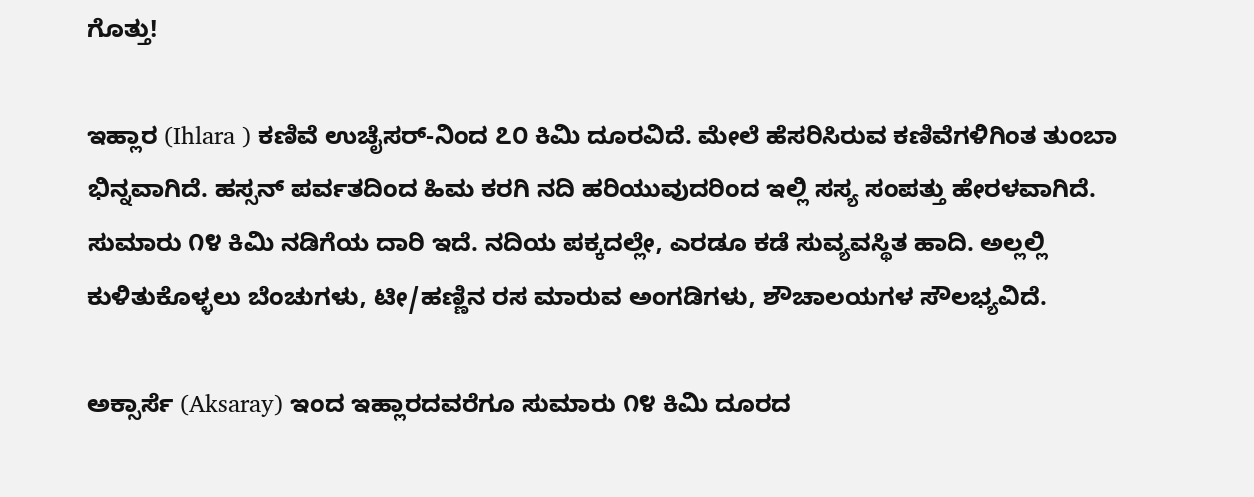ಗೊತ್ತು!

ಇಹ್ಲಾರ (Ihlara ) ಕಣಿವೆ ಉಚೈಸರ್-ನಿಂದ ೭೦ ಕಿಮಿ ದೂರವಿದೆ. ಮೇಲೆ ಹೆಸರಿಸಿರುವ ಕಣಿವೆಗಳಿಗಿಂತ ತುಂಬಾ ಭಿನ್ನವಾಗಿದೆ. ಹಸ್ಸನ್ ಪರ್ವತದಿಂದ ಹಿಮ ಕರಗಿ ನದಿ ಹರಿಯುವುದರಿಂದ ಇಲ್ಲಿ ಸಸ್ಯ ಸಂಪತ್ತು ಹೇರಳವಾಗಿದೆ. ಸುಮಾರು ೧೪ ಕಿಮಿ ನಡಿಗೆಯ ದಾರಿ ಇದೆ. ನದಿಯ ಪಕ್ಕದಲ್ಲೇ, ಎರಡೂ ಕಡೆ ಸುವ್ಯವಸ್ಥಿತ ಹಾದಿ. ಅಲ್ಲಲ್ಲಿ ಕುಳಿತುಕೊಳ್ಳಲು ಬೆಂಚುಗಳು, ಟೀ/ಹಣ್ಣಿನ ರಸ ಮಾರುವ ಅಂಗಡಿಗಳು, ಶೌಚಾಲಯಗಳ ಸೌಲಭ್ಯವಿದೆ.

ಅಕ್ಸಾರ್ಸೆ (Aksaray) ಇಂದ ಇಹ್ಲಾರದವರೆಗೂ ಸುಮಾರು ೧೪ ಕಿಮಿ ದೂರದ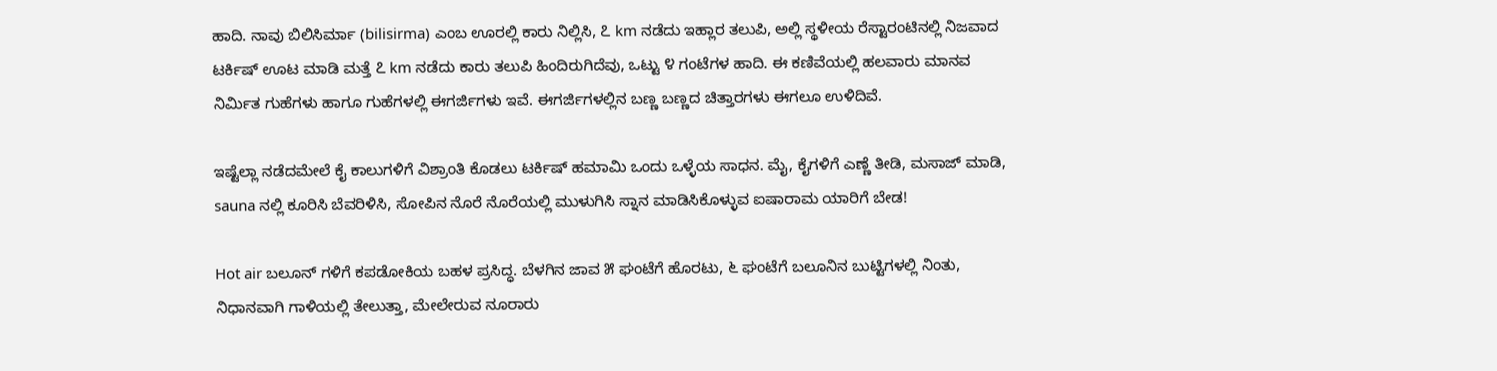ಹಾದಿ. ನಾವು ಬಿಲಿಸಿರ್ಮಾ (bilisirma) ಎಂಬ ಊರಲ್ಲಿ ಕಾರು ನಿಲ್ಲಿಸಿ, ೭ km ನಡೆದು ಇಹ್ಲಾರ ತಲುಪಿ, ಅಲ್ಲಿ ಸ್ಥಳೀಯ ರೆಸ್ಟಾರಂಟಿನಲ್ಲಿ ನಿಜವಾದ ಟರ್ಕಿಷ್ ಊಟ ಮಾಡಿ ಮತ್ತೆ ೭ km ನಡೆದು ಕಾರು ತಲುಪಿ ಹಿಂದಿರುಗಿದೆವು, ಒಟ್ಟು ೪ ಗಂಟೆಗಳ ಹಾದಿ. ಈ ಕಣಿವೆಯಲ್ಲಿ ಹಲವಾರು ಮಾನವ ನಿರ್ಮಿತ ಗುಹೆಗಳು ಹಾಗೂ ಗುಹೆಗಳಲ್ಲಿ ಈಗರ್ಜಿಗಳು ಇವೆ. ಈಗರ್ಜಿಗಳಲ್ಲಿನ ಬಣ್ಣ ಬಣ್ಣದ ಚಿತ್ತಾರಗಳು ಈಗಲೂ ಉಳಿದಿವೆ.

ಇಷ್ಟೆಲ್ಲಾ ನಡೆದಮೇಲೆ ಕೈ ಕಾಲುಗಳಿಗೆ ವಿಶ್ರಾಂತಿ ಕೊಡಲು ಟರ್ಕಿಷ್ ಹಮಾಮಿ ಒಂದು ಒಳ್ಳೆಯ ಸಾಧನ. ಮೈ, ಕೈಗಳಿಗೆ ಎಣ್ಣೆ ತೀಡಿ, ಮಸಾಜ್ ಮಾಡಿ, sauna ನಲ್ಲಿ ಕೂರಿಸಿ ಬೆವರಿಳಿಸಿ, ಸೋಪಿನ ನೊರೆ ನೊರೆಯಲ್ಲಿ ಮುಳುಗಿಸಿ ಸ್ನಾನ ಮಾಡಿಸಿಕೊಳ್ಳುವ ಐಷಾರಾಮ ಯಾರಿಗೆ ಬೇಡ!

Hot air ಬಲೂನ್ ಗಳಿಗೆ ಕಪಡೋಕಿಯ ಬಹಳ ಪ್ರಸಿದ್ಧ. ಬೆಳಗಿನ ಜಾವ ೫ ಘಂಟೆಗೆ ಹೊರಟು, ೬ ಘಂಟೆಗೆ ಬಲೂನಿನ ಬುಟ್ಟಿಗಳಲ್ಲಿ ನಿಂತು, ನಿಧಾನವಾಗಿ ಗಾಳಿಯಲ್ಲಿ ತೇಲುತ್ತಾ, ಮೇಲೇರುವ ನೂರಾರು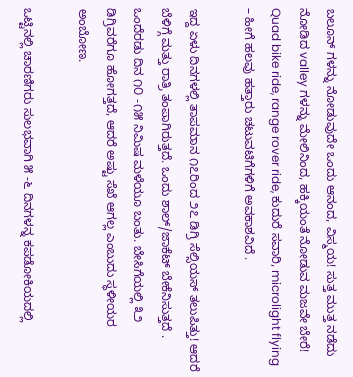ಬಲೂನ್ ಗಳನ್ನು ನೋಡುವುದೇ ಒಂದು ಆನಂದ, ವಿಸ್ಮಯ! ಸುತ್ತ ಮುತ್ತ ನಡೆದು ನೋಡಿದ valley ಗಳನ್ನು ಮೇಲಿನಿಂದ, ಹಕ್ಕಿಯಂತೆ ನೋಡುವ ಮಜವೇ ಬೇರೆ! Quad bike ride, range rover ride, ಕುದುರೆ ಸವಾರಿ, microlight flying – ಹೀಗೆ ಹಲವು ಹತ್ತಾರು ಚಟುವಟಿಗೆಗಳಿಗೆ ಅವಕಾಶವಿದೆ .

ಇದ್ದ ಏಳು ದಿನಗಳಲ್ಲಿ ತಾಪಮಾನ ೧೭ರಿಂದ ೨೭ ಡಿಗ್ರಿ ಸೆಲ್ಸಿಯಸ್ ತಲುಪಿತ್ತು! ಆದರೆ ಬೆಳಿಗ್ಗೆ ಮತ್ತು ರಾತ್ರಿ ತಂಪಾಗಿರುತ್ತದೆ. ಒಂದು ಶಾಲ್/ಜಾಕೆಟ್ ಬೇಕೆನಿಸುತ್ತದೆ . ಒಂದೆರಡು ದಿನ ೧೦ -೧೫ ನಿಮಿಷ ಮಳೆಯೂ ಬಂತು. ಬೇಸಿಗೆಯಲ್ಲಿ ೩೨ ಡಿಗ್ರಿವರೆಗೂ ಹೋಗತ್ತದೆ, ಆದರೆ ಅಷ್ಟು ಸೆಖೆ ಆಗಲ್ಲ ಎಂಬುದು ಸ್ಥಳೀಯರ ಅಂಬೋಣ.

ಒಟ್ಟಿನಲ್ಲಿ ಚಾರಣಿಗರು ಸುಲಭವಾಗಿ ೫ -೬ ದಿನಗಳನ್ನ ಕಪಡೋಕಿಯದಲ್ಲಿ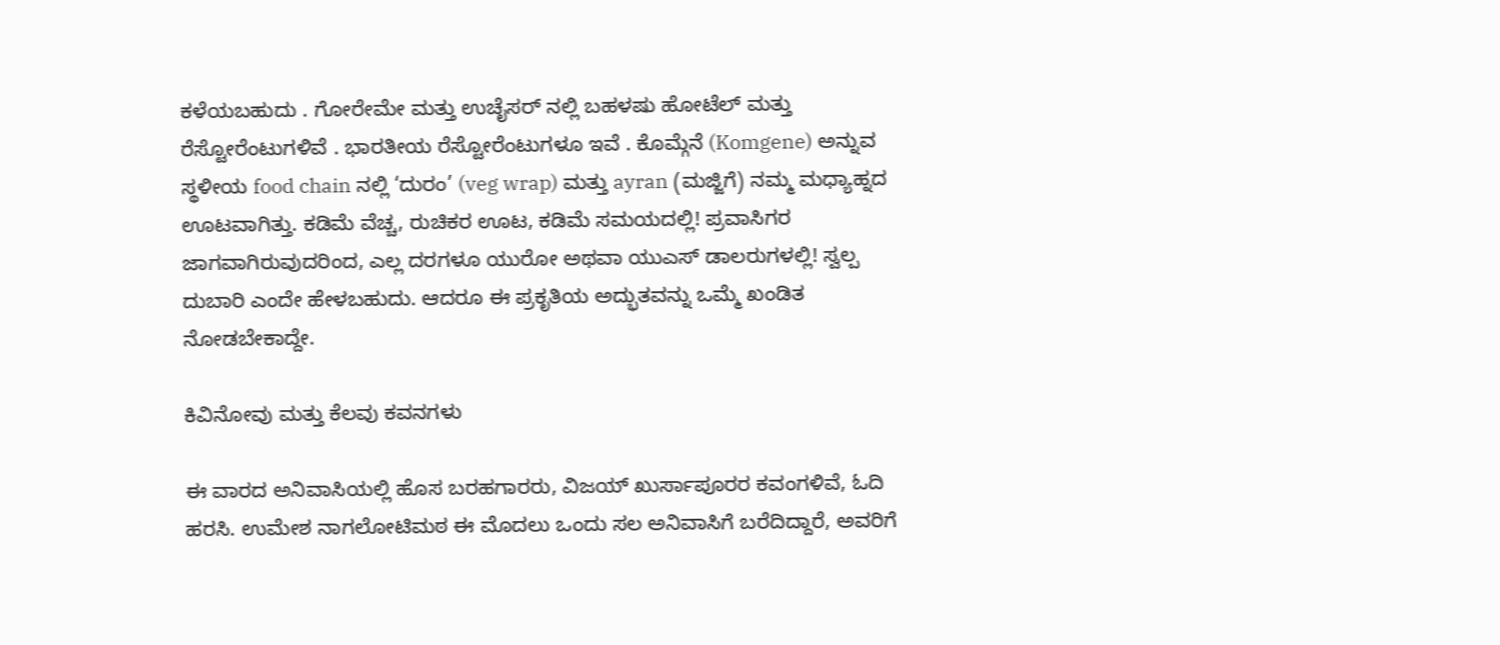ಕಳೆಯಬಹುದು . ಗೋರೇಮೇ ಮತ್ತು ಉಚೈಸರ್ ನಲ್ಲಿ ಬಹಳಷು ಹೋಟೆಲ್ ಮತ್ತು ರೆಸ್ಟೋರೆಂಟುಗಳಿವೆ . ಭಾರತೀಯ ರೆಸ್ಟೋರೆಂಟುಗಳೂ ಇವೆ . ಕೊಮ್ಗೆನೆ (Komgene) ಅನ್ನುವ ಸ್ಥಳೀಯ food chain ನಲ್ಲಿ ‘ದುರಂ’ (veg wrap) ಮತ್ತು ayran (ಮಜ್ಜಿಗೆ) ನಮ್ಮ ಮಧ್ಯಾಹ್ನದ ಊಟವಾಗಿತ್ತು. ಕಡಿಮೆ ವೆಚ್ಚ, ರುಚಿಕರ ಊಟ, ಕಡಿಮೆ ಸಮಯದಲ್ಲಿ! ಪ್ರವಾಸಿಗರ ಜಾಗವಾಗಿರುವುದರಿಂದ, ಎಲ್ಲ ದರಗಳೂ ಯುರೋ ಅಥವಾ ಯುಎಸ್ ಡಾಲರುಗಳಲ್ಲಿ! ಸ್ವಲ್ಪ ದುಬಾರಿ ಎಂದೇ ಹೇಳಬಹುದು. ಆದರೂ ಈ ಪ್ರಕೃತಿಯ ಅದ್ಭುತವನ್ನು ಒಮ್ಮೆ ಖಂಡಿತ ನೋಡಬೇಕಾದ್ದೇ.

ಕಿವಿನೋವು ಮತ್ತು ಕೆಲವು ಕವನಗಳು

ಈ ವಾರದ ಅನಿವಾಸಿಯಲ್ಲಿ ಹೊಸ ಬರಹಗಾರರು, ವಿಜಯ್ ಖುರ್ಸಾಪೂರರ ಕವಂಗಳಿವೆ, ಓದಿ ಹರಸಿ. ಉಮೇಶ ನಾಗಲೋಟಿಮಠ ಈ ಮೊದಲು ಒಂದು ಸಲ ಅನಿವಾಸಿಗೆ ಬರೆದಿದ್ದಾರೆ, ಅವರಿಗೆ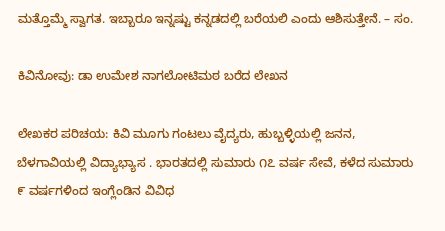ಮತ್ತೊಮ್ಮೆ ಸ್ವಾಗತ. ಇಬ್ಬಾರೂ ಇನ್ನಷ್ಟು ಕನ್ನಡದಲ್ಲಿ ಬರೆಯಲಿ ಎಂದು ಆಶಿಸುತ್ತೇನೆ. – ಸಂ.

ಕಿವಿನೋವು: ಡಾ ಉಮೇಶ ನಾಗಲೋಟಿಮಠ ಬರೆದ ಲೇಖನ

ಲೇಖಕರ ಪರಿಚಯ: ಕಿವಿ ಮೂಗು ಗಂಟಲು ವೈದ್ಯರು, ಹುಬ್ಬಳ್ಳಿಯಲ್ಲಿ ಜನನ, ಬೆಳಗಾವಿಯಲ್ಲಿ ವಿದ್ಯಾಭ್ಯಾಸ . ಭಾರತದಲ್ಲಿ ಸುಮಾರು ೧೭ ವರ್ಷ ಸೇವೆ, ಕಳೆದ ಸುಮಾರು ೯ ವರ್ಷಗಳಿಂದ ಇಂಗ್ಲೆಂಡಿನ ವಿವಿಧ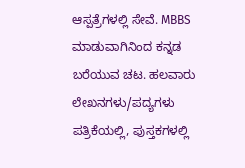ಆಸ್ಪತ್ರೆಗಳಲ್ಲಿ ಸೇವೆ. MBBS ಮಾಡುವಾಗಿನಿಂದ ಕನ್ನಡ ಬರೆಯುವ ಚಟ. ಹಲವಾರು ಲೇಖನಗಳು/ಪದ್ಯಗಳು ಪತ್ರಿಕೆಯಲ್ಲಿ, ಪುಸ್ತಕಗಳಲ್ಲಿ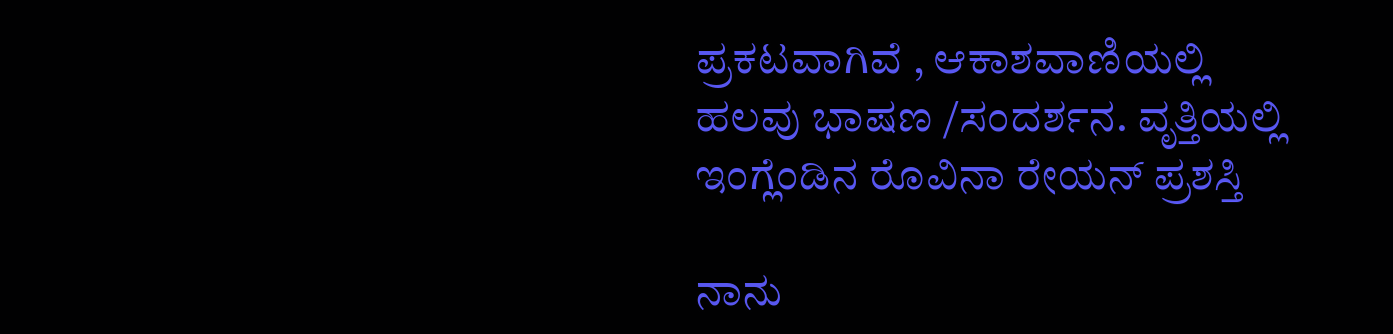ಪ್ರಕಟವಾಗಿವೆ , ಆಕಾಶವಾಣಿಯಲ್ಲಿ ಹಲವು ಭಾಷಣ /ಸಂದರ್ಶನ. ವೃತ್ತಿಯಲ್ಲಿ ಇಂಗ್ಲೆಂಡಿನ ರೊವಿನಾ ರೇಯನ್ ಪ್ರಶಸ್ತಿ

ನಾನು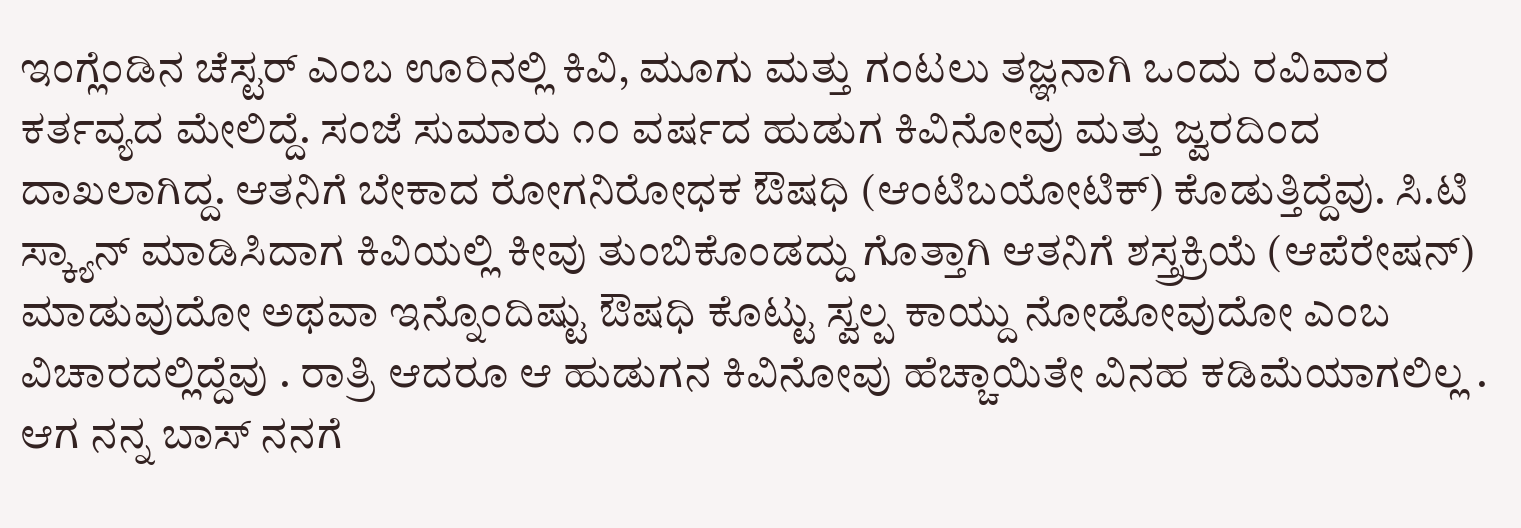ಇಂಗ್ಲೆಂಡಿನ ಚೆಸ್ಟರ್ ಎಂಬ ಊರಿನಲ್ಲಿ ಕಿವಿ, ಮೂಗು ಮತ್ತು ಗಂಟಲು ತಜ್ಞನಾಗಿ ಒಂದು ರವಿವಾರ ಕರ್ತವ್ಯದ ಮೇಲಿದ್ದೆ. ಸಂಜೆ ಸುಮಾರು ೧೦ ವರ್ಷದ ಹುಡುಗ ಕಿವಿನೋವು ಮತ್ತು ಜ್ವರದಿಂದ ದಾಖಲಾಗಿದ್ದ. ಆತನಿಗೆ ಬೇಕಾದ ರೋಗನಿರೋಧಕ ಔಷಧಿ (ಆಂಟಿಬಯೋಟಿಕ್) ಕೊಡುತ್ತಿದ್ದೆವು. ಸಿ.ಟಿ ಸ್ಕ್ಯಾನ್ ಮಾಡಿಸಿದಾಗ ಕಿವಿಯಲ್ಲಿ ಕೀವು ತುಂಬಿಕೊಂಡದ್ದು ಗೊತ್ತಾಗಿ ಆತನಿಗೆ ಶಸ್ತ್ರಕ್ರಿಯೆ (ಆಪೆರೇಷನ್) ಮಾಡುವುದೋ ಅಥವಾ ಇನ್ನೊಂದಿಷ್ಟು ಔಷಧಿ ಕೊಟ್ಟು ಸ್ವಲ್ಪ ಕಾಯ್ದು ನೋಡೋವುದೋ ಎಂಬ ವಿಚಾರದಲ್ಲಿದ್ದೆವು . ರಾತ್ರಿ ಆದರೂ ಆ ಹುಡುಗನ ಕಿವಿನೋವು ಹೆಚ್ಚಾಯಿತೇ ವಿನಹ ಕಡಿಮೆಯಾಗಲಿಲ್ಲ . ಆಗ ನನ್ನ ಬಾಸ್ ನನಗೆ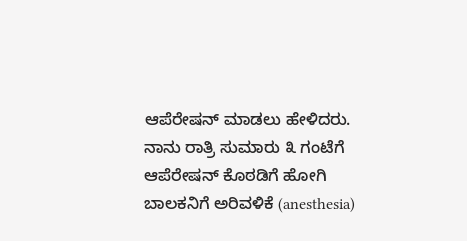ಆಪೆರೇಷನ್ ಮಾಡಲು ಹೇಳಿದರು. ನಾನು ರಾತ್ರಿ ಸುಮಾರು ೩ ಗಂಟೆಗೆ ಆಪೆರೇಷನ್ ಕೊಠಡಿಗೆ ಹೋಗಿ ಬಾಲಕನಿಗೆ ಅರಿವಳಿಕೆ (anesthesia)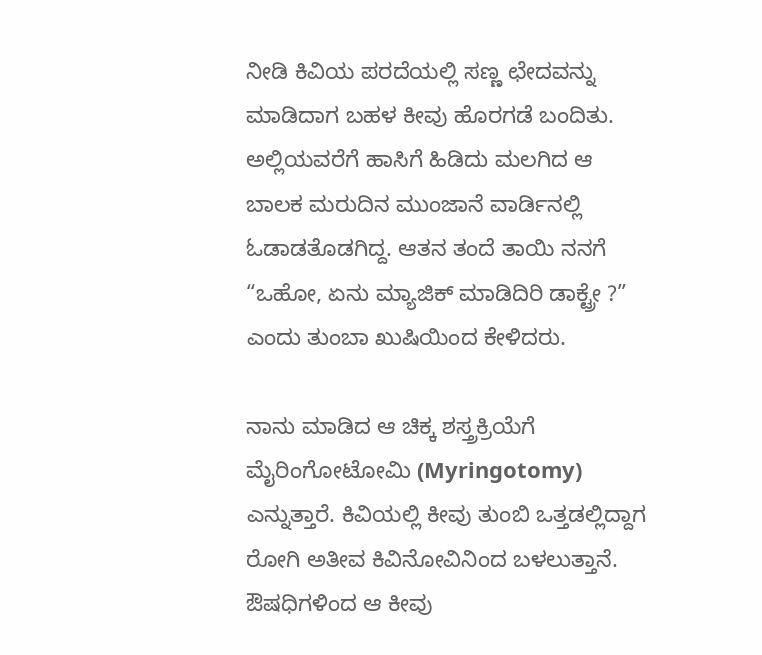ನೀಡಿ ಕಿವಿಯ ಪರದೆಯಲ್ಲಿ ಸಣ್ಣ ಛೇದವನ್ನು ಮಾಡಿದಾಗ ಬಹಳ ಕೀವು ಹೊರಗಡೆ ಬಂದಿತು. ಅಲ್ಲಿಯವರೆಗೆ ಹಾಸಿಗೆ ಹಿಡಿದು ಮಲಗಿದ ಆ ಬಾಲಕ ಮರುದಿನ ಮುಂಜಾನೆ ವಾರ್ಡಿನಲ್ಲಿ ಓಡಾಡತೊಡಗಿದ್ದ. ಆತನ ತಂದೆ ತಾಯಿ ನನಗೆ “ಒಹೋ, ಏನು ಮ್ಯಾಜಿಕ್ ಮಾಡಿದಿರಿ ಡಾಕ್ಟ್ರೇ ?” ಎಂದು ತುಂಬಾ ಖುಷಿಯಿಂದ ಕೇಳಿದರು.

ನಾನು ಮಾಡಿದ ಆ ಚಿಕ್ಕ ಶಸ್ತ್ರಕ್ರಿಯೆಗೆ ಮೈರಿಂಗೋಟೋಮಿ (Myringotomy) ಎನ್ನುತ್ತಾರೆ. ಕಿವಿಯಲ್ಲಿ ಕೀವು ತುಂಬಿ ಒತ್ತಡಲ್ಲಿದ್ದಾಗ ರೋಗಿ ಅತೀವ ಕಿವಿನೋವಿನಿಂದ ಬಳಲುತ್ತಾನೆ. ಔಷಧಿಗಳಿಂದ ಆ ಕೀವು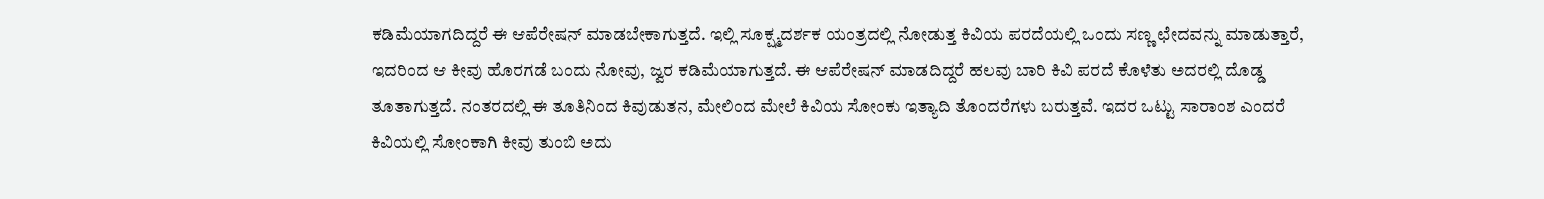ಕಡಿಮೆಯಾಗದಿದ್ದರೆ ಈ ಆಪೆರೇಷನ್ ಮಾಡಬೇಕಾಗುತ್ತದೆ. ಇಲ್ಲಿ ಸೂಕ್ಷ್ಮದರ್ಶಕ ಯಂತ್ರದಲ್ಲಿ ನೋಡುತ್ತ ಕಿವಿಯ ಪರದೆಯಲ್ಲಿ ಒಂದು ಸಣ್ಣ ಛೇದವನ್ನು ಮಾಡುತ್ತಾರೆ, ಇದರಿಂದ ಆ ಕೀವು ಹೊರಗಡೆ ಬಂದು ನೋವು, ಜ್ವರ ಕಡಿಮೆಯಾಗುತ್ತದೆ. ಈ ಆಪೆರೇಷನ್ ಮಾಡದಿದ್ದರೆ ಹಲವು ಬಾರಿ ಕಿವಿ ಪರದೆ ಕೊಳೆತು ಅದರಲ್ಲಿ ದೊಡ್ಡ ತೂತಾಗುತ್ತದೆ. ನಂತರದಲ್ಲಿ ಈ ತೂತಿನಿಂದ ಕಿವುಡುತನ, ಮೇಲಿಂದ ಮೇಲೆ ಕಿವಿಯ ಸೋಂಕು ಇತ್ಯಾದಿ ತೊಂದರೆಗಳು ಬರುತ್ತವೆ. ಇದರ ಒಟ್ಟು ಸಾರಾಂಶ ಎಂದರೆ ಕಿವಿಯಲ್ಲಿ ಸೋಂಕಾಗಿ ಕೀವು ತುಂಬಿ ಅದು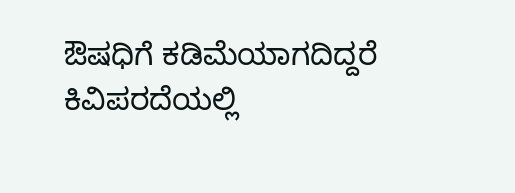ಔಷಧಿಗೆ ಕಡಿಮೆಯಾಗದಿದ್ದರೆ ಕಿವಿಪರದೆಯಲ್ಲಿ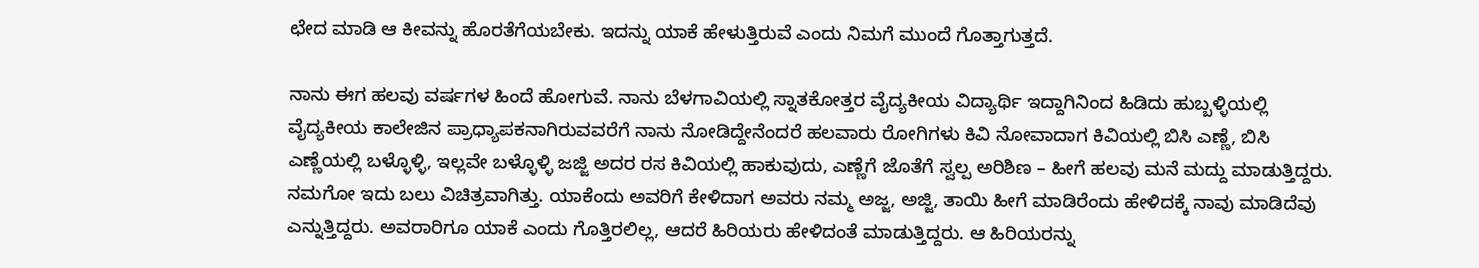ಛೇದ ಮಾಡಿ ಆ ಕೀವನ್ನು ಹೊರತೆಗೆಯಬೇಕು. ಇದನ್ನು ಯಾಕೆ ಹೇಳುತ್ತಿರುವೆ ಎಂದು ನಿಮಗೆ ಮುಂದೆ ಗೊತ್ತಾಗುತ್ತದೆ.

ನಾನು ಈಗ ಹಲವು ವರ್ಷಗಳ ಹಿಂದೆ ಹೋಗುವೆ. ನಾನು ಬೆಳಗಾವಿಯಲ್ಲಿ ಸ್ನಾತಕೋತ್ತರ ವೈದ್ಯಕೀಯ ವಿದ್ಯಾರ್ಥಿ ಇದ್ದಾಗಿನಿಂದ ಹಿಡಿದು ಹುಬ್ಬಳ್ಳಿಯಲ್ಲಿ ವೈದ್ಯಕೀಯ ಕಾಲೇಜಿನ ಪ್ರಾಧ್ಯಾಪಕನಾಗಿರುವವರೆಗೆ ನಾನು ನೋಡಿದ್ದೇನೆಂದರೆ ಹಲವಾರು ರೋಗಿಗಳು ಕಿವಿ ನೋವಾದಾಗ ಕಿವಿಯಲ್ಲಿ ಬಿಸಿ ಎಣ್ಣೆ, ಬಿಸಿ ಎಣ್ಣೆಯಲ್ಲಿ ಬಳ್ಳೊಳ್ಳಿ, ಇಲ್ಲವೇ ಬಳ್ಳೊಳ್ಳಿ ಜಜ್ಜಿ ಅದರ ರಸ ಕಿವಿಯಲ್ಲಿ ಹಾಕುವುದು, ಎಣ್ಣೆಗೆ ಜೊತೆಗೆ ಸ್ವಲ್ಪ ಅರಿಶಿಣ – ಹೀಗೆ ಹಲವು ಮನೆ ಮದ್ದು ಮಾಡುತ್ತಿದ್ದರು. ನಮಗೋ ಇದು ಬಲು ವಿಚಿತ್ರವಾಗಿತ್ತು. ಯಾಕೆಂದು ಅವರಿಗೆ ಕೇಳಿದಾಗ ಅವರು ನಮ್ಮ ಅಜ್ಜ, ಅಜ್ಜಿ, ತಾಯಿ ಹೀಗೆ ಮಾಡಿರೆಂದು ಹೇಳಿದಕ್ಕೆ ನಾವು ಮಾಡಿದೆವು ಎನ್ನುತ್ತಿದ್ದರು. ಅವರಾರಿಗೂ ಯಾಕೆ ಎಂದು ಗೊತ್ತಿರಲಿಲ್ಲ, ಆದರೆ ಹಿರಿಯರು ಹೇಳಿದಂತೆ ಮಾಡುತ್ತಿದ್ದರು. ಆ ಹಿರಿಯರನ್ನು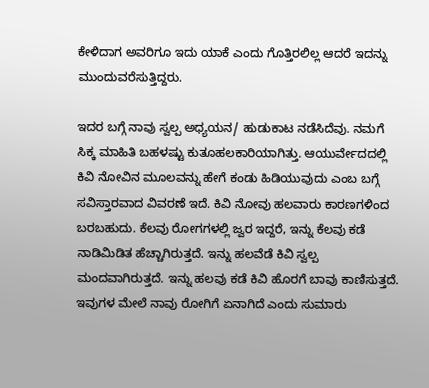ಕೇಳಿದಾಗ ಅವರಿಗೂ ಇದು ಯಾಕೆ ಎಂದು ಗೊತ್ತಿರಲಿಲ್ಲ ಆದರೆ ಇದನ್ನು ಮುಂದುವರೆಸುತ್ತಿದ್ದರು.

ಇದರ ಬಗ್ಗೆ ನಾವು ಸ್ವಲ್ಪ ಅಧ್ಯಯನ/ ಹುಡುಕಾಟ ನಡೆಸಿದೆವು. ನಮಗೆ ಸಿಕ್ಕ ಮಾಹಿತಿ ಬಹಳಷ್ಟು ಕುತೂಹಲಕಾರಿಯಾಗಿತ್ತು. ಆಯುರ್ವೇದದಲ್ಲಿ ಕಿವಿ ನೋವಿನ ಮೂಲವನ್ನು ಹೇಗೆ ಕಂಡು ಹಿಡಿಯುವುದು ಎಂಬ ಬಗ್ಗೆ ಸವಿಸ್ತಾರವಾದ ವಿವರಣೆ ಇದೆ. ಕಿವಿ ನೋವು ಹಲವಾರು ಕಾರಣಗಳಿಂದ ಬರಬಹುದು. ಕೆಲವು ರೋಗಗಳಲ್ಲಿ ಜ್ವರ ಇದ್ದರೆ, ಇನ್ನು ಕೆಲವು ಕಡೆ ನಾಡಿಮಿಡಿತ ಹೆಚ್ಚಾಗಿರುತ್ತದೆ. ಇನ್ನು ಹಲವೆಡೆ ಕಿವಿ ಸ್ವಲ್ಪ ಮಂದವಾಗಿರುತ್ತದೆ. ಇನ್ನು ಹಲವು ಕಡೆ ಕಿವಿ ಹೊರಗೆ ಬಾವು ಕಾಣಿಸುತ್ತದೆ. ಇವುಗಳ ಮೇಲೆ ನಾವು ರೋಗಿಗೆ ಏನಾಗಿದೆ ಎಂದು ಸುಮಾರು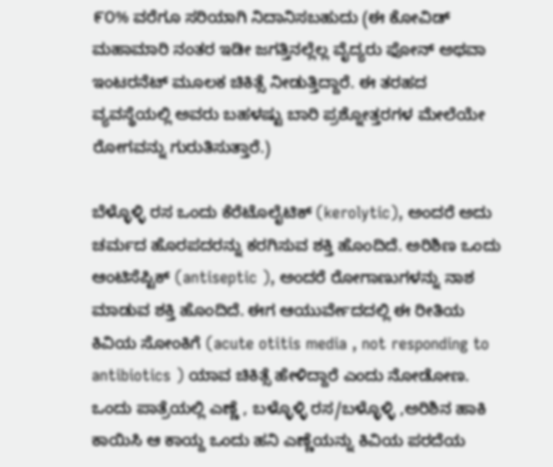೯೦% ವರೆಗೂ ಸರಿಯಾಗಿ ನಿದಾನಿಸಬಹುದು (ಈ ಕೋವಿಡ್ ಮಹಾಮಾರಿ ನಂತರ ಇಡೀ ಜಗತ್ತಿನಲ್ಲೆಲ್ಲ ವೈದ್ಯರು ಫೋನ್ ಅಥವಾ ಇಂಟರನೆಟ್ ಮೂಲಕ ಚಿಕಿತ್ಸೆ ನೀಡುತ್ತಿದ್ದಾರೆ. ಈ ತರಹದ ವ್ಯವಸ್ಥೆಯಲ್ಲಿ ಅವರು ಬಹಳಷ್ಟು ಬಾರಿ ಪ್ರಶ್ನೋತ್ತರಗಳ ಮೇಲೆಯೇ ರೋಗವನ್ನು ಗುರುತಿಸುತ್ತಾರೆ.)

ಬೆಳ್ಳೊಳ್ಳಿ ರಸ ಒಂದು ಕೆರೆಟೊಲೈಟಿಕ್ (kerolytic), ಅಂದರೆ ಅದು ಚರ್ಮದ ಹೊರಪದರನ್ನು ಕರಗಿಸುವ ಶಕ್ತಿ ಹೊಂದಿದೆ. ಅರಿಶಿಣ ಒಂದು ಆಂಟಿಸೆಪ್ಟಿಕ್ (antiseptic ), ಅಂದರೆ ರೋಗಾಣುಗಳನ್ನು ನಾಶ ಮಾಡುವ ಶಕ್ತಿ ಹೊಂದಿದೆ. ಈಗ ಆಯುರ್ವೇದದಲ್ಲಿ ಈ ರೀತಿಯ ಕಿವಿಯ ಸೋಂಕಿಗೆ (acute otitis media , not responding to antibiotics ) ಯಾವ ಚಿಕಿತ್ಸೆ ಹೇಳಿದ್ದಾರೆ ಎಂದು ನೋಡೋಣ. ಒಂದು ಪಾತ್ರೆಯಲ್ಲಿ ಎಣ್ಣೆ , ಬಳ್ಳೊಳ್ಳಿ ರಸ/ಬಳ್ಳೊಳ್ಳಿ ,ಅರಿಶಿನ ಹಾಕಿ ಕಾಯಿಸಿ ಆ ಕಾಯ್ದ ಒಂದು ಹನಿ ಎಣ್ಣೆಯನ್ನು ಕಿವಿಯ ಪರದೆಯ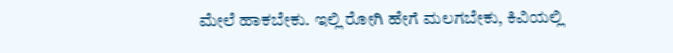ಮೇಲೆ ಹಾಕಬೇಕು. ಇಲ್ಲಿ ರೋಗಿ ಹೇಗೆ ಮಲಗಬೇಕು, ಕಿವಿಯಲ್ಲಿ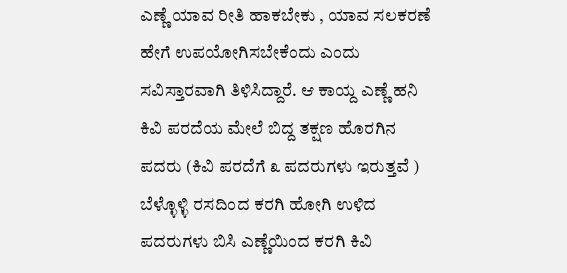ಎಣ್ಣೆ ಯಾವ ರೀತಿ ಹಾಕಬೇಕು , ಯಾವ ಸಲಕರಣೆ ಹೇಗೆ ಉಪಯೋಗಿಸಬೇಕೆಂದು ಎಂದು ಸವಿಸ್ತಾರವಾಗಿ ತಿಳಿಸಿದ್ದಾರೆ. ಆ ಕಾಯ್ದ ಎಣ್ಣೆ ಹನಿ ಕಿವಿ ಪರದೆಯ ಮೇಲೆ ಬಿದ್ದ ತಕ್ಷಣ ಹೊರಗಿನ ಪದರು (ಕಿವಿ ಪರದೆಗೆ ೩ ಪದರುಗಳು ಇರುತ್ತವೆ ) ಬೆಳ್ಳೊಳ್ಳಿ ರಸದಿಂದ ಕರಗಿ ಹೋಗಿ ಉಳಿದ ಪದರುಗಳು ಬಿಸಿ ಎಣ್ಣೆಯಿಂದ ಕರಗಿ ಕಿವಿ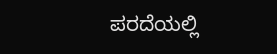ಪರದೆಯಲ್ಲಿ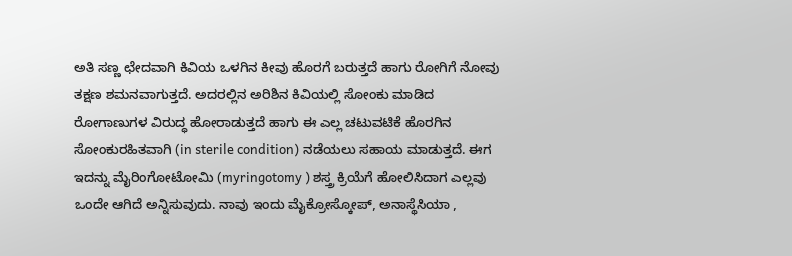ಅತಿ ಸಣ್ಣ ಛೇದವಾಗಿ ಕಿವಿಯ ಒಳಗಿನ ಕೀವು ಹೊರಗೆ ಬರುತ್ತದೆ ಹಾಗು ರೋಗಿಗೆ ನೋವು ತಕ್ಷಣ ಶಮನವಾಗುತ್ತದೆ. ಅದರಲ್ಲಿನ ಅರಿಶಿನ ಕಿವಿಯಲ್ಲಿ ಸೋಂಕು ಮಾಡಿದ ರೋಗಾಣುಗಳ ವಿರುದ್ಧ ಹೋರಾಡುತ್ತದೆ ಹಾಗು ಈ ಎಲ್ಲ ಚಟುವಟಿಕೆ ಹೊರಗಿನ ಸೋಂಕುರಹಿತವಾಗಿ (in sterile condition) ನಡೆಯಲು ಸಹಾಯ ಮಾಡುತ್ತದೆ. ಈಗ ಇದನ್ನು ಮೈರಿಂಗೋಟೋಮಿ (myringotomy ) ಶಸ್ತ್ರ ಕ್ರಿಯೆಗೆ ಹೋಲಿಸಿದಾಗ ಎಲ್ಲವು ಒಂದೇ ಆಗಿದೆ ಅನ್ನಿಸುವುದು. ನಾವು ಇಂದು ಮೈಕ್ರೋಸ್ಕೋಪ್, ಅನಾಸ್ಥೆಸಿಯಾ ,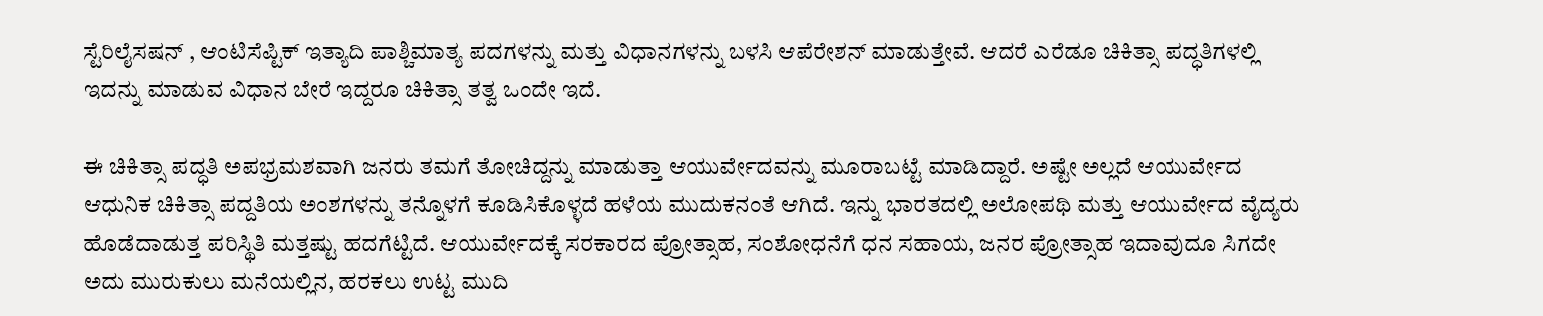ಸ್ಟೆರಿಲೈಸಷನ್ , ಆಂಟಿಸೆಪ್ಟಿಕ್ ಇತ್ಯಾದಿ ಪಾಶ್ಚಿಮಾತ್ಯ ಪದಗಳನ್ನು ಮತ್ತು ವಿಧಾನಗಳನ್ನು ಬಳಸಿ ಆಪೆರೇಶನ್ ಮಾಡುತ್ತೇವೆ. ಆದರೆ ಎರೆಡೂ ಚಿಕಿತ್ಸಾ ಪದ್ಧತಿಗಳಲ್ಲಿ ಇದನ್ನು ಮಾಡುವ ವಿಧಾನ ಬೇರೆ ಇದ್ದರೂ ಚಿಕಿತ್ಸಾ ತತ್ವ ಒಂದೇ ಇದೆ.

ಈ ಚಿಕಿತ್ಸಾ ಪದ್ಧತಿ ಅಪಭ್ರಮಶವಾಗಿ ಜನರು ತಮಗೆ ತೋಚಿದ್ದನ್ನು ಮಾಡುತ್ತಾ ಆಯುರ್ವೇದವನ್ನು ಮೂರಾಬಟ್ಟೆ ಮಾಡಿದ್ದಾರೆ. ಅಷ್ಟೇ ಅಲ್ಲದೆ ಆಯುರ್ವೇದ ಆಧುನಿಕ ಚಿಕಿತ್ಸಾ ಪದ್ದತಿಯ ಅಂಶಗಳನ್ನು ತನ್ನೊಳಗೆ ಕೂಡಿಸಿಕೊಳ್ಳದೆ ಹಳೆಯ ಮುದುಕನಂತೆ ಆಗಿದೆ. ಇನ್ನು ಭಾರತದಲ್ಲಿ ಅಲೋಪಥಿ ಮತ್ತು ಆಯುರ್ವೇದ ವೈದ್ಯರು ಹೊಡೆದಾಡುತ್ತ ಪರಿಸ್ಥಿತಿ ಮತ್ತಷ್ಟು ಹದಗೆಟ್ಟಿದೆ. ಆಯುರ್ವೇದಕ್ಕೆ ಸರಕಾರದ ಪ್ರೋತ್ಸಾಹ, ಸಂಶೋಧನೆಗೆ ಧನ ಸಹಾಯ, ಜನರ ಪ್ರೋತ್ಸಾಹ ಇದಾವುದೂ ಸಿಗದೇ ಅದು ಮುರುಕುಲು ಮನೆಯಲ್ಲಿನ, ಹರಕಲು ಉಟ್ಟ ಮುದಿ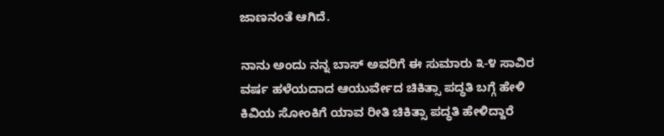ಜಾಣನಂತೆ ಆಗಿದೆ.

ನಾನು ಅಂದು ನನ್ನ ಬಾಸ್ ಅವರಿಗೆ ಈ ಸುಮಾರು ೩-೪ ಸಾವಿರ ವರ್ಷ ಹಳೆಯದಾದ ಆಯುರ್ವೇದ ಚಿಕಿತ್ಸಾ ಪದ್ಧತಿ ಬಗ್ಗೆ ಹೇಳಿ ಕಿವಿಯ ಸೋಂಕಿಗೆ ಯಾವ ರೀತಿ ಚಿಕಿತ್ಸಾ ಪದ್ಧತಿ ಹೇಳಿದ್ದಾರೆ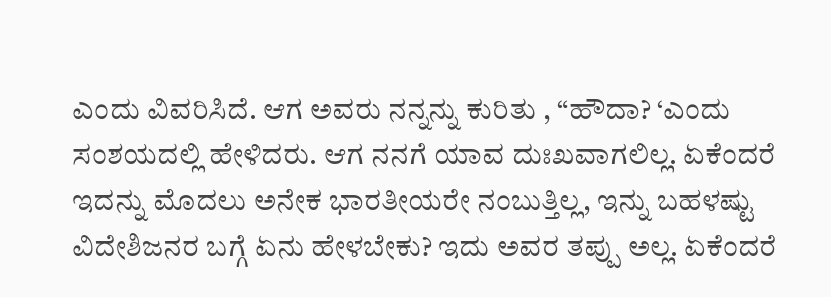ಎಂದು ವಿವರಿಸಿದೆ. ಆಗ ಅವರು ನನ್ನನ್ನು ಕುರಿತು , “ಹೌದಾ? ‘ಎಂದು ಸಂಶಯದಲ್ಲಿ ಹೇಳಿದರು. ಆಗ ನನಗೆ ಯಾವ ದುಃಖವಾಗಲಿಲ್ಲ. ಏಕೆಂದರೆ ಇದನ್ನು ಮೊದಲು ಅನೇಕ ಭಾರತೀಯರೇ ನಂಬುತ್ತಿಲ್ಲ, ಇನ್ನು ಬಹಳಷ್ಟು ವಿದೇಶಿಜನರ ಬಗ್ಗೆ ಏನು ಹೇಳಬೇಕು? ಇದು ಅವರ ತಪ್ಪು ಅಲ್ಲ. ಏಕೆಂದರೆ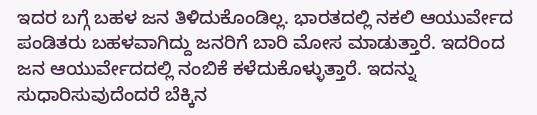ಇದರ ಬಗ್ಗೆ ಬಹಳ ಜನ ತಿಳಿದುಕೊಂಡಿಲ್ಲ. ಭಾರತದಲ್ಲಿ ನಕಲಿ ಆಯುರ್ವೇದ ಪಂಡಿತರು ಬಹಳವಾಗಿದ್ದು ಜನರಿಗೆ ಬಾರಿ ಮೋಸ ಮಾಡುತ್ತಾರೆ. ಇದರಿಂದ ಜನ ಆಯುರ್ವೇದದಲ್ಲಿ ನಂಬಿಕೆ ಕಳೆದುಕೊಳ್ಳುತ್ತಾರೆ. ಇದನ್ನು ಸುಧಾರಿಸುವುದೆಂದರೆ ಬೆಕ್ಕಿನ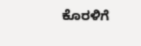ಕೊರಳಿಗೆ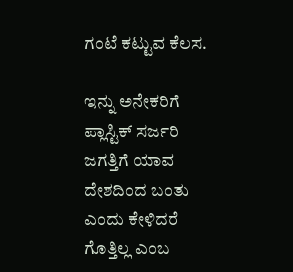ಗಂಟೆ ಕಟ್ಟುವ ಕೆಲಸ.

ಇನ್ನು ಅನೇಕರಿಗೆ ಪ್ಲಾಸ್ಟಿಕ್ ಸರ್ಜರಿ ಜಗತ್ತಿಗೆ ಯಾವ ದೇಶದಿಂದ ಬಂತು ಎಂದು ಕೇಳಿದರೆ ಗೊತ್ತಿಲ್ಲ ಎಂಬ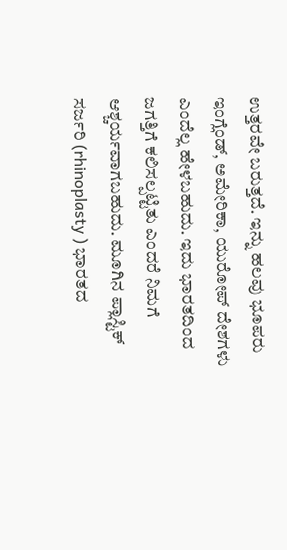ಉತ್ತರವೇ ಬರುತ್ತದೆ. ಇನ್ನು ಹಲವು ಭೂಪರು ಇಂಗ್ಲೆಂಡ್, ಅಮೇರಿಕಾ, ಯುರೋಪ್ ದೇಶಗಳು ಎಂದೆಲ್ಲ ಹೇಳಬಹುದು. ಇದು ಭಾರತದಿಂದ ಜಗತ್ತಿಗೆ ಕಲಿಸಲ್ಪಟ್ಟಿತು ಎಂದರೆ ನಿಮಗೆ ಆಶ್ಚರ್ಯವಾಗಬಹುದು. ಮೂಗಿನ ಪ್ಲಾಸ್ಟಿಕ್ ಸರ್ಜರಿ (rhinoplasty ) ಭಾರತದ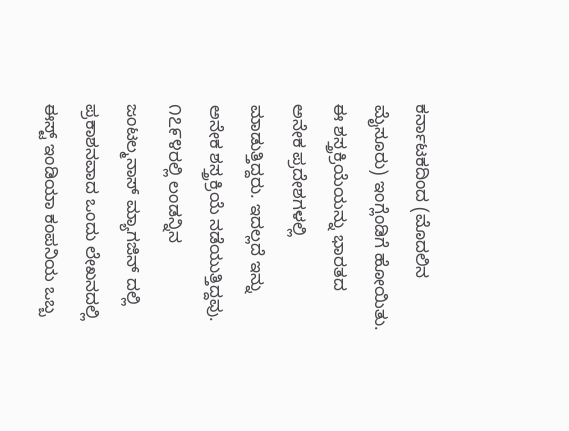ಕರ್ನಾಟಕದಿಂದ (ಮೊದಲಿನ ಮೈಸೂರು) ಇಂಗ್ಲೆಂಡಿಗೆ ಹೋಯಿತು. ಈ ಶಸ್ತ್ರಕ್ರಿಯೆಯನ್ನು ಭಾರತದ ಅನೇಕ ಪ್ರದೇಶಗಳಲ್ಲಿ ಮಾಡುತ್ತಿದ್ದರು. ಇದಲ್ಲದೆ ಇನ್ನು ಅನೇಕ ಶಸ್ತ್ರಕ್ರಿಯೆ ನಡೆಯುತ್ತಿದ್ದವು. ೧೭೯೪ರಲ್ಲಿ ಲಂಡನ್ನಿನ ಜಂಟಲ್ಮನಾಸ್ ಮ್ಯಾಗಜಿನ್ ದಲ್ಲಿ ಪ್ರಕಾಶನವಾದ ಒಂದು ಲೇಖನದಲ್ಲಿ ಈಸ್ಟ್ ಇಂಡಿಯಾ ಕಂಪನಿಯ ಒಬ್ಬ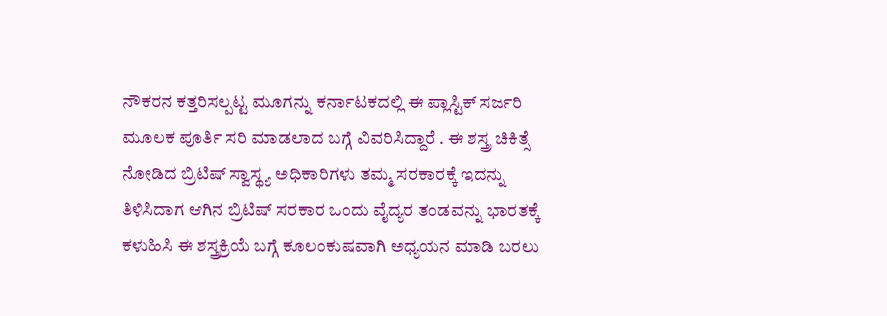ನೌಕರನ ಕತ್ತರಿಸಲ್ಪಟ್ಟ ಮೂಗನ್ನು ಕರ್ನಾಟಕದಲ್ಲಿ ಈ ಪ್ಲಾಸ್ಟಿಕ್ ಸರ್ಜರಿ ಮೂಲಕ ಪೂರ್ತಿ ಸರಿ ಮಾಡಲಾದ ಬಗ್ಗೆ ವಿವರಿಸಿದ್ದಾರೆ . ಈ ಶಸ್ತ್ರ ಚಿಕಿತ್ಸೆ ನೋಡಿದ ಬ್ರಿಟಿಷ್ ಸ್ವಾಸ್ಥ್ಯ ಅಧಿಕಾರಿಗಳು ತಮ್ಮ ಸರಕಾರಕ್ಕೆ ಇದನ್ನು ತಿಳಿಸಿದಾಗ ಆಗಿನ ಬ್ರಿಟಿಷ್ ಸರಕಾರ ಒಂದು ವೈದ್ಯರ ತಂಡವನ್ನು ಭಾರತಕ್ಕೆ ಕಳುಹಿಸಿ ಈ ಶಸ್ತ್ರಕ್ರಿಯೆ ಬಗ್ಗೆ ಕೂಲಂಕುಷವಾಗಿ ಅಧ್ಯಯನ ಮಾಡಿ ಬರಲು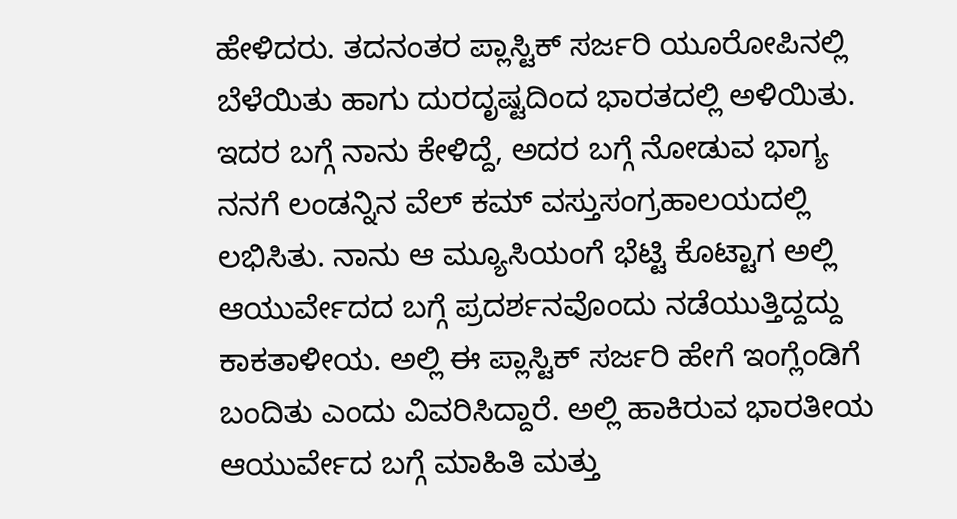ಹೇಳಿದರು. ತದನಂತರ ಪ್ಲಾಸ್ಟಿಕ್ ಸರ್ಜರಿ ಯೂರೋಪಿನಲ್ಲಿ ಬೆಳೆಯಿತು ಹಾಗು ದುರದೃಷ್ಟದಿಂದ ಭಾರತದಲ್ಲಿ ಅಳಿಯಿತು. ಇದರ ಬಗ್ಗೆ ನಾನು ಕೇಳಿದ್ದೆ, ಅದರ ಬಗ್ಗೆ ನೋಡುವ ಭಾಗ್ಯ ನನಗೆ ಲಂಡನ್ನಿನ ವೆಲ್ ಕಮ್ ವಸ್ತುಸಂಗ್ರಹಾಲಯದಲ್ಲಿ ಲಭಿಸಿತು. ನಾನು ಆ ಮ್ಯೂಸಿಯಂಗೆ ಭೆಟ್ಟಿ ಕೊಟ್ಟಾಗ ಅಲ್ಲಿ ಆಯುರ್ವೇದದ ಬಗ್ಗೆ ಪ್ರದರ್ಶನವೊಂದು ನಡೆಯುತ್ತಿದ್ದದ್ದು ಕಾಕತಾಳೀಯ. ಅಲ್ಲಿ ಈ ಪ್ಲಾಸ್ಟಿಕ್ ಸರ್ಜರಿ ಹೇಗೆ ಇಂಗ್ಲೆಂಡಿಗೆ ಬಂದಿತು ಎಂದು ವಿವರಿಸಿದ್ದಾರೆ. ಅಲ್ಲಿ ಹಾಕಿರುವ ಭಾರತೀಯ ಆಯುರ್ವೇದ ಬಗ್ಗೆ ಮಾಹಿತಿ ಮತ್ತು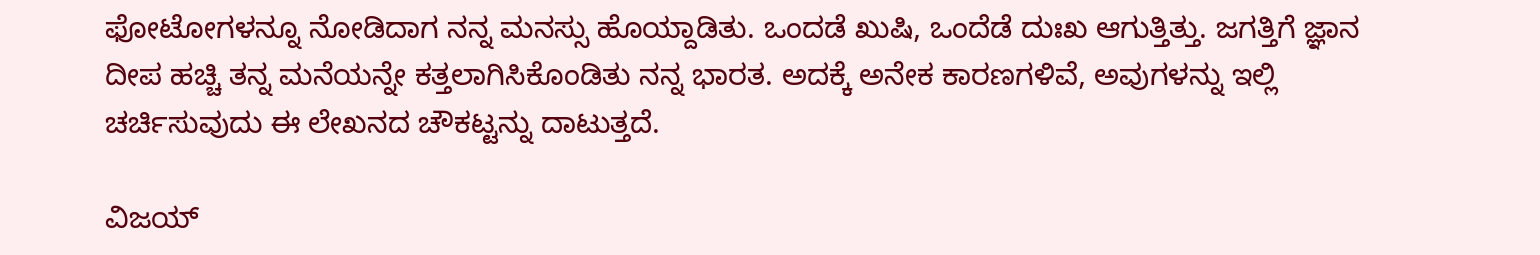ಫೋಟೋಗಳನ್ನೂ ನೋಡಿದಾಗ ನನ್ನ ಮನಸ್ಸು ಹೊಯ್ದಾಡಿತು. ಒಂದಡೆ ಖುಷಿ, ಒಂದೆಡೆ ದುಃಖ ಆಗುತ್ತಿತ್ತು. ಜಗತ್ತಿಗೆ ಜ್ಞಾನ ದೀಪ ಹಚ್ಚಿ ತನ್ನ ಮನೆಯನ್ನೇ ಕತ್ತಲಾಗಿಸಿಕೊಂಡಿತು ನನ್ನ ಭಾರತ. ಅದಕ್ಕೆ ಅನೇಕ ಕಾರಣಗಳಿವೆ, ಅವುಗಳನ್ನು ಇಲ್ಲಿ ಚರ್ಚಿಸುವುದು ಈ ಲೇಖನದ ಚೌಕಟ್ಟನ್ನು ದಾಟುತ್ತದೆ.

ವಿಜಯ್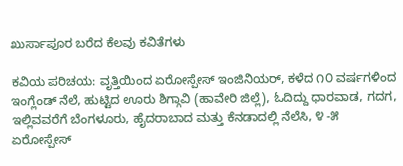ಖುರ್ಸಾಪೂರ ಬರೆದ ಕೆಲವು ಕವಿತೆಗಳು

ಕವಿಯ ಪರಿಚಯ: ವೃತ್ತಿಯಿಂದ ಏರೋಸ್ಪೇಸ್ ಇಂಜಿನಿಯರ್, ಕಳೆದ ೧೦ ವರ್ಷಗಳಿಂದ ಇಂಗ್ಲೆಂಡ್ ನೆಲೆ, ಹುಟ್ಟಿದ ಊರು ಶಿಗ್ಗಾವಿ (ಹಾವೇರಿ ಜಿಲ್ಲೆ), ಓದಿದ್ದು ಧಾರವಾಡ, ಗದಗ, ಇಲ್ಲಿವವರೆಗೆ ಬೆಂಗಳೂರು, ಹೈದರಾಬಾದ ಮತ್ತು ಕೆನಡಾದಲ್ಲಿ ನೆಲೆಸಿ, ೪ -೫ ಏರೋಸ್ಪೇಸ್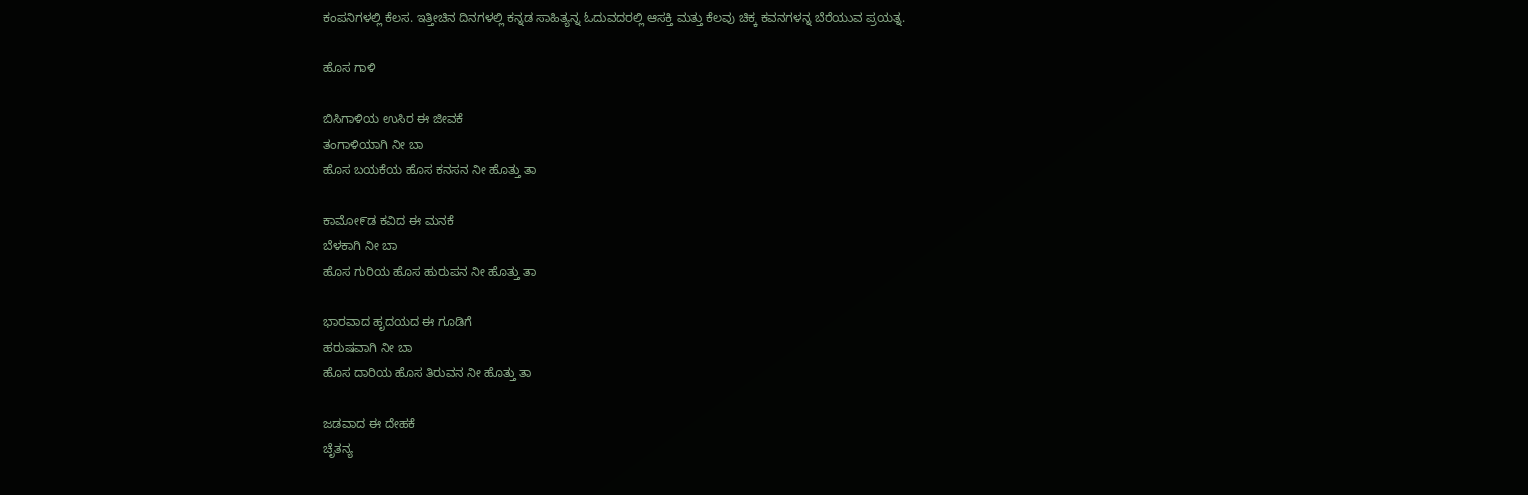ಕಂಪನಿಗಳಲ್ಲಿ ಕೆಲಸ. ಇತ್ತೀಚಿನ ದಿನಗಳಲ್ಲಿ ಕನ್ನಡ ಸಾಹಿತ್ಯನ್ನ ಓದುವದರಲ್ಲಿ ಆಸಕ್ತಿ ಮತ್ತು ಕೆಲವು ಚಿಕ್ಕ ಕವನಗಳನ್ನ ಬೆರೆಯುವ ಪ್ರಯತ್ನ.

ಹೊಸ ಗಾಳಿ

ಬಿಸಿಗಾಳಿಯ ಉಸಿರ ಈ ಜೀವಕೆ
ತಂಗಾಳಿಯಾಗಿ ನೀ ಬಾ
ಹೊಸ ಬಯಕೆಯ ಹೊಸ ಕನಸನ ನೀ ಹೊತ್ತು ತಾ

ಕಾಮೋ೯ಡ ಕವಿದ ಈ ಮನಕೆ
ಬೆಳಕಾಗಿ ನೀ ಬಾ
ಹೊಸ ಗುರಿಯ ಹೊಸ ಹುರುಪನ ನೀ ಹೊತ್ತು ತಾ

ಭಾರವಾದ ಹೃದಯದ ಈ ಗೂಡಿಗೆ
ಹರುಷವಾಗಿ ನೀ ಬಾ
ಹೊಸ ದಾರಿಯ ಹೊಸ ತಿರುವನ ನೀ ಹೊತ್ತು ತಾ

ಜಡವಾದ ಈ ದೇಹಕೆ
ಚೆೃತನ್ಯ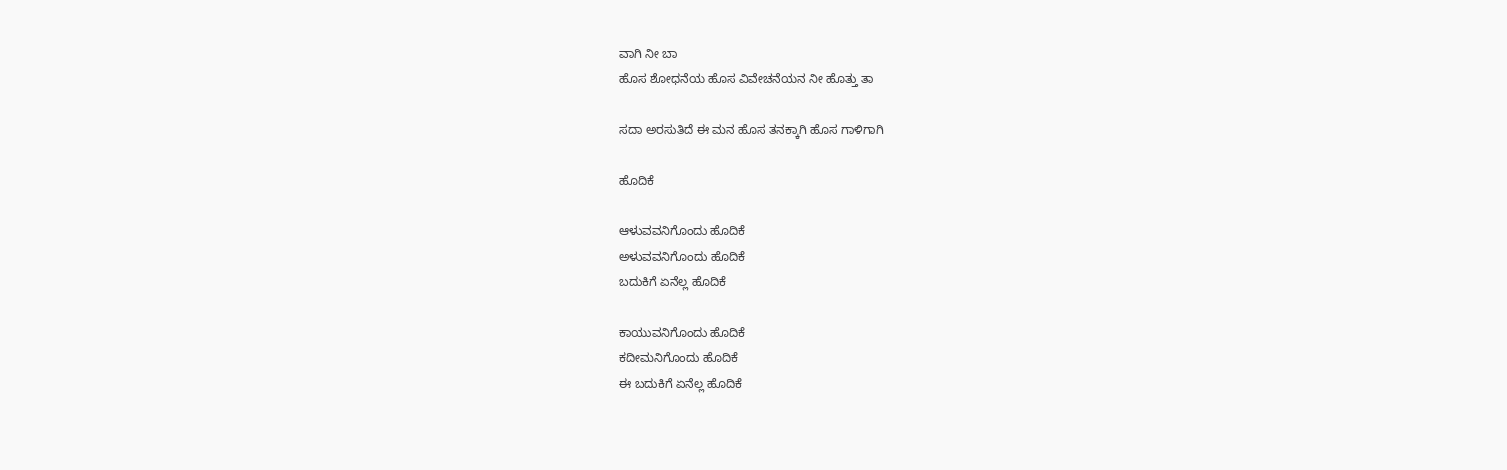ವಾಗಿ ನೀ ಬಾ
ಹೊಸ ಶೋಧನೆಯ ಹೊಸ ವಿವೇಚನೆಯನ ನೀ ಹೊತ್ತು ತಾ

ಸದಾ ಅರಸುತಿದೆ ಈ ಮನ ಹೊಸ ತನಕ್ಕಾಗಿ ಹೊಸ ಗಾಳಿಗಾಗಿ

ಹೊದಿಕೆ

ಆಳುವವನಿಗೊಂದು ಹೊದಿಕೆ
ಅಳುವವನಿಗೊಂದು ಹೊದಿಕೆ
ಬದುಕಿಗೆ ಏನೆಲ್ಲ ಹೊದಿಕೆ

ಕಾಯುವನಿಗೊಂದು ಹೊದಿಕೆ
ಕದೀಮನಿಗೊಂದು ಹೊದಿಕೆ
ಈ ಬದುಕಿಗೆ ಏನೆಲ್ಲ ಹೊದಿಕೆ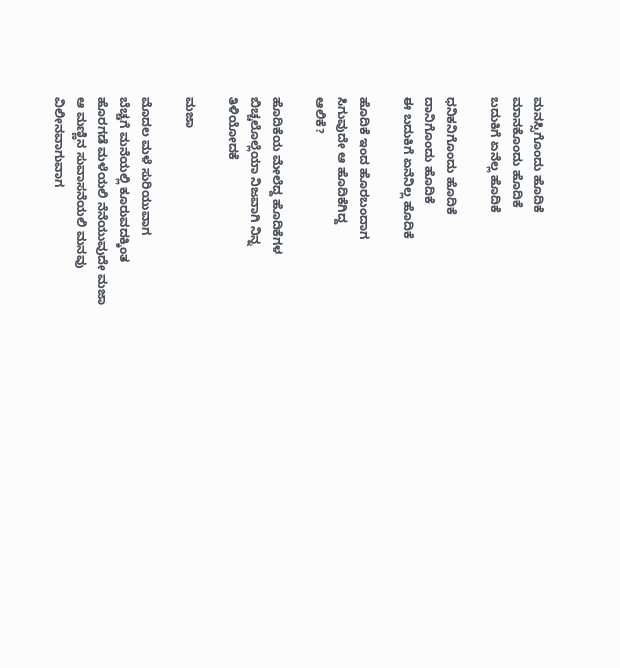ಮನಸ್ಸಿಗೊಂದು ಹೊದಿಕೆ
ಮಾನಕೊಂದು ಹೊದಿಕೆ
ಬದುಕಿಗೆ ಏನೆಲ್ಲ ಹೊದಿಕೆ

ಧನಿಕನಿಗೊಂದು ಹೊದಿಕೆ
ದಾನಿಗೊಂದು ಹೊದಿಕೆ
ಈ ಬದುಕಿಗೆ ಏನೆನಿಲ್ಲ ಹೊದಿಕೆ

ಹೊದಿಕೆ ಇಂದ ಹೊರಬಂದಾಗ
ಸಿಗುವುದೇ ಆ ಹೊದಿಕೆಗಿದ್ದ
ಆಲಿಕೆ?

ಹೊದಿಕೆಯ ಮೇಲೆದ್ದ ಹೊದಿಕೆಗಳ
ಬಿಚ್ಚಲೊಲ್ಲೆಯಾ ನಿಜವಾಗಿ ನಿನ್ನ
ತಿಳಿಯೋದಕೆ

ಮಜಾ

ಮೊದಲ ಮಳೆ ಸುರಿಯುವಾಗ
ಬೆಚ್ಚಗೆ ಮನೆಯಲ್ಲಿ ಕೂರುವದಕ್ಕಿಂತ
ಹೊರಗಡೆ ಮಳೆಯಲಿ ನೆನೆಯುವುದೇ ಮಜಾ
ಆ ಮಣ್ಣಿನ ಸುವಾಸನೆಯಲಿ ಮನವು
ವಿಲೀನವಾಗುವಾಗ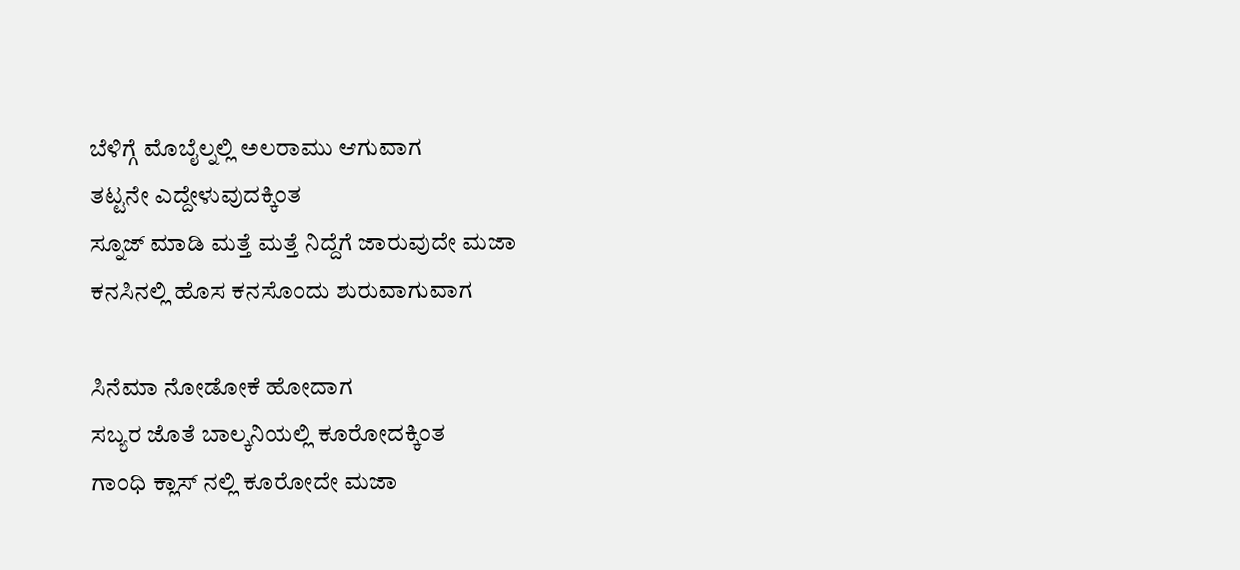ಬೆಳಿಗ್ಗೆ ಮೊಬೈಲ್ನಲ್ಲಿ ಅಲರಾಮು ಆಗುವಾಗ
ತಟ್ಟನೇ ಎದ್ದೇಳುವುದಕ್ಕಿಂತ
ಸ್ನೂಜ್ ಮಾಡಿ ಮತ್ತೆ ಮತ್ತೆ ನಿದ್ದೆಗೆ ಜಾರುವುದೇ ಮಜಾ
ಕನಸಿನಲ್ಲಿ ಹೊಸ ಕನಸೊಂದು ಶುರುವಾಗುವಾಗ

ಸಿನೆಮಾ ನೋಡೋಕೆ ಹೋದಾಗ
ಸಬ್ಯರ ಜೊತೆ ಬಾಲ್ಕನಿಯಲ್ಲಿ ಕೂರೋದಕ್ಕಿಂತ
ಗಾಂಧಿ ಕ್ಲಾಸ್ ನಲ್ಲಿ ಕೂರೋದೇ ಮಜಾ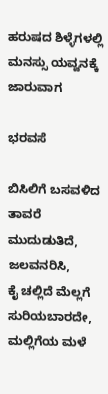ಹರುಷದ ಶಿಳ್ಳೆಗಳಲ್ಲಿ ಮನಸ್ಸು ಯವ್ವನಕ್ಕೆ ಜಾರುವಾಗ

ಭರವಸೆ

ಬಿಸಿಲಿಗೆ ಬಸವಳಿದ ತಾವರೆ
ಮುದುಡುತಿದೆ, ಜಲವನರಿಸಿ,
ಕೈ ಚಲ್ಲಿದೆ ಮೆಲ್ಲಗೆ
ಸುರಿಯಬಾರದೇ, ಮಲ್ಲಿಗೆಯ ಮಳೆ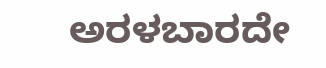ಅರಳಬಾರದೇ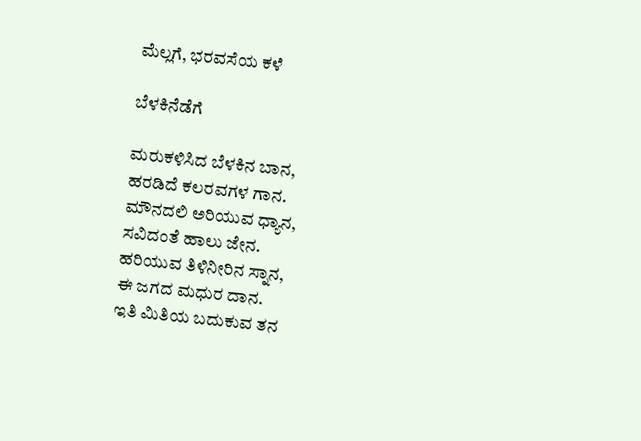ಮೆಲ್ಲಗೆ, ಭರವಸೆಯ ಕಳೆ

ಬೆಳಕಿನೆಡೆಗೆ

ಮರುಕಳಿಸಿದ ಬೆಳಕಿನ ಬಾನ,
ಹರಡಿದೆ ಕಲರವಗಳ ಗಾನ.
ಮೌನದಲಿ ಅರಿಯುವ ಧ್ಯಾನ,
ಸವಿದಂತೆ ಹಾಲು ಜೇನ.
ಹರಿಯುವ ತಿಳಿನೀರಿನ ಸ್ನಾನ,
ಈ ಜಗದ ಮಧುರ ದಾನ.
ಇತಿ ಮಿತಿಯ ಬದುಕುವ ತನ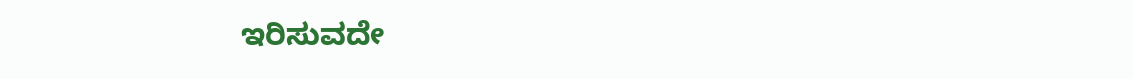ಇರಿಸುವದೇ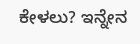ಕೇಳಲು? ಇನ್ನೇನ